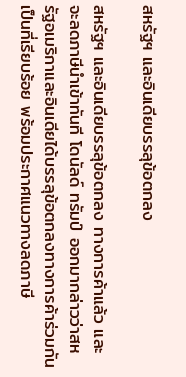สหรัฐฯ และอินเดียบรรลุข้อตกลง

สหรัฐฯ และอินเดียบรรลุข้อตกลง ทางการค้าแล้ว และจะลดภาษีนำเข้าทันที โดนัลด์ ทรัมป์ ออกมากล่าวว่าสหรัฐอเมริกาและอินเดียได้บรรลุข้อตกลงทางการค้าร่วมกันเป็นที่เรียบร้อย พร้อมประกาศแนวทางลดภาษี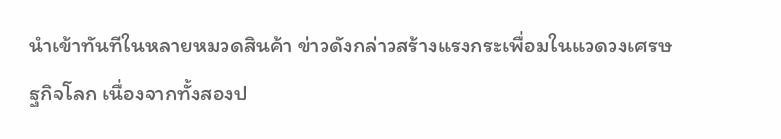นำเข้าทันทีในหลายหมวดสินค้า ข่าวดังกล่าวสร้างแรงกระเพื่อมในแวดวงเศรษฐกิจโลก เนื่องจากทั้งสองป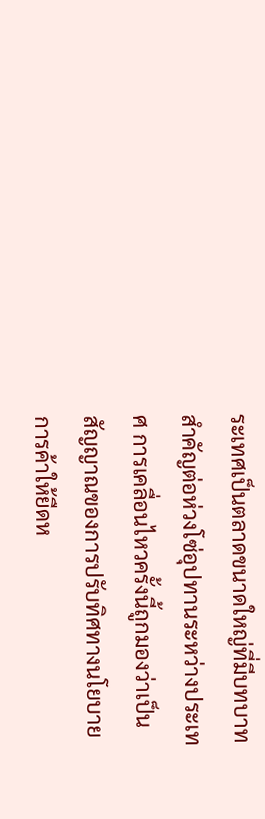ระเทศเป็นตลาดขนาดใหญ่ที่มีบทบาทสำคัญต่อห่วงโซ่อุปทานระหว่างประเทศ การเคลื่อนไหวครั้งนี้ถูกมองว่าเป็นสัญญาณของการปรับทิศทางนโยบายการค้าให้ยืดห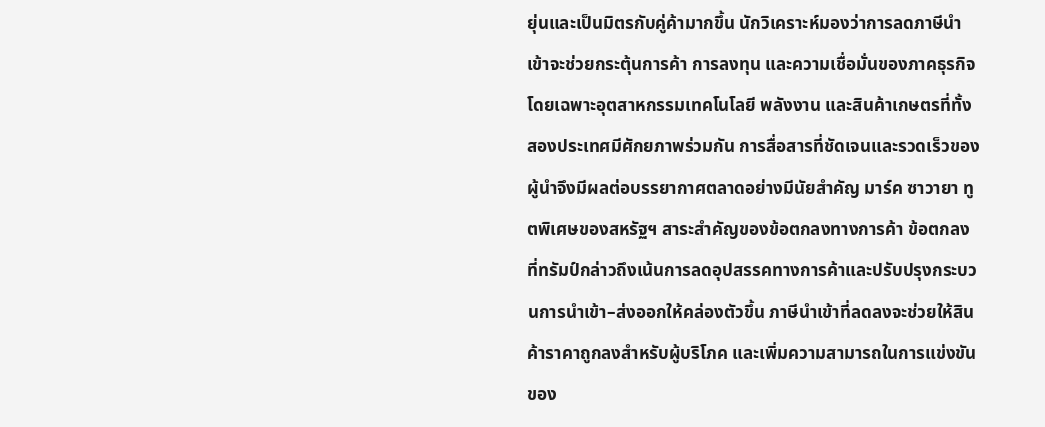ยุ่นและเป็นมิตรกับคู่ค้ามากขึ้น นักวิเคราะห์มองว่าการลดภาษีนำเข้าจะช่วยกระตุ้นการค้า การลงทุน และความเชื่อมั่นของภาคธุรกิจ โดยเฉพาะอุตสาหกรรมเทคโนโลยี พลังงาน และสินค้าเกษตรที่ทั้งสองประเทศมีศักยภาพร่วมกัน การสื่อสารที่ชัดเจนและรวดเร็วของผู้นำจึงมีผลต่อบรรยากาศตลาดอย่างมีนัยสำคัญ มาร์ค ซาวายา ทูตพิเศษของสหรัฐฯ สาระสำคัญของข้อตกลงทางการค้า ข้อตกลงที่ทรัมป์กล่าวถึงเน้นการลดอุปสรรคทางการค้าและปรับปรุงกระบวนการนำเข้า–ส่งออกให้คล่องตัวขึ้น ภาษีนำเข้าที่ลดลงจะช่วยให้สินค้าราคาถูกลงสำหรับผู้บริโภค และเพิ่มความสามารถในการแข่งขันของ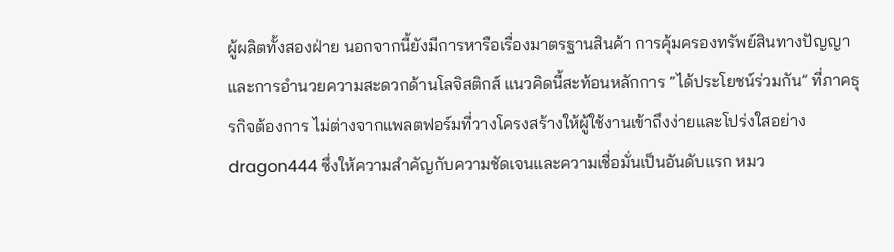ผู้ผลิตทั้งสองฝ่าย นอกจากนี้ยังมีการหารือเรื่องมาตรฐานสินค้า การคุ้มครองทรัพย์สินทางปัญญา และการอำนวยความสะดวกด้านโลจิสติกส์ แนวคิดนี้สะท้อนหลักการ “ได้ประโยชน์ร่วมกัน” ที่ภาคธุรกิจต้องการ ไม่ต่างจากแพลตฟอร์มที่วางโครงสร้างให้ผู้ใช้งานเข้าถึงง่ายและโปร่งใสอย่าง dragon444 ซึ่งให้ความสำคัญกับความชัดเจนและความเชื่อมั่นเป็นอันดับแรก หมว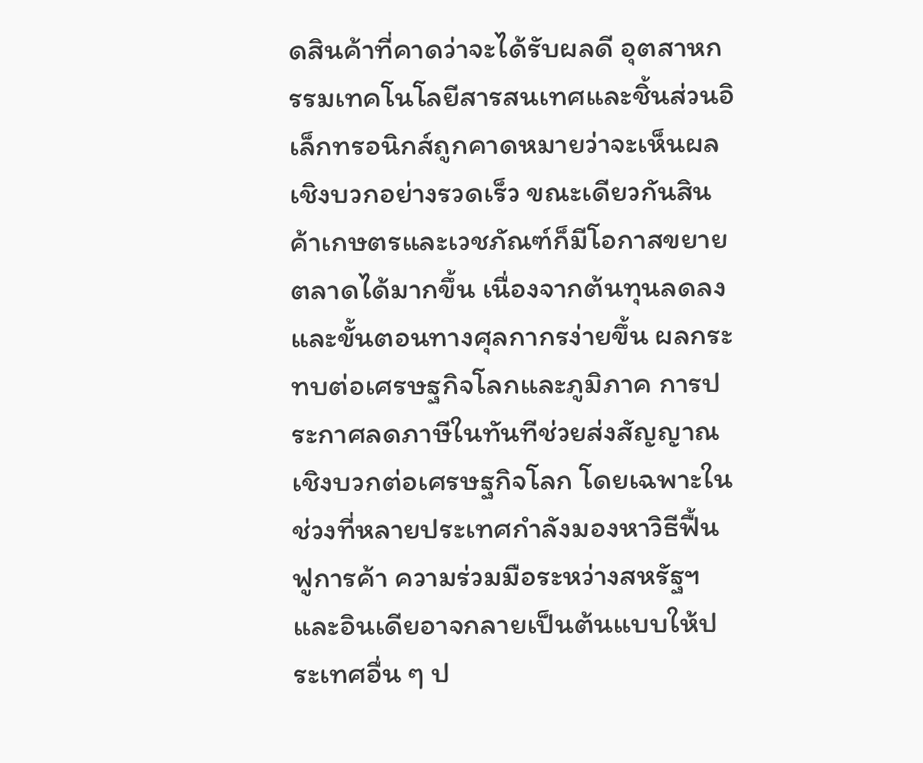ดสินค้าที่คาดว่าจะได้รับผลดี อุตสาหกรรมเทคโนโลยีสารสนเทศและชิ้นส่วนอิเล็กทรอนิกส์ถูกคาดหมายว่าจะเห็นผลเชิงบวกอย่างรวดเร็ว ขณะเดียวกันสินค้าเกษตรและเวชภัณฑ์ก็มีโอกาสขยายตลาดได้มากขึ้น เนื่องจากต้นทุนลดลงและขั้นตอนทางศุลกากรง่ายขึ้น ผลกระทบต่อเศรษฐกิจโลกและภูมิภาค การประกาศลดภาษีในทันทีช่วยส่งสัญญาณเชิงบวกต่อเศรษฐกิจโลก โดยเฉพาะในช่วงที่หลายประเทศกำลังมองหาวิธีฟื้นฟูการค้า ความร่วมมือระหว่างสหรัฐฯ และอินเดียอาจกลายเป็นต้นแบบให้ประเทศอื่น ๆ ป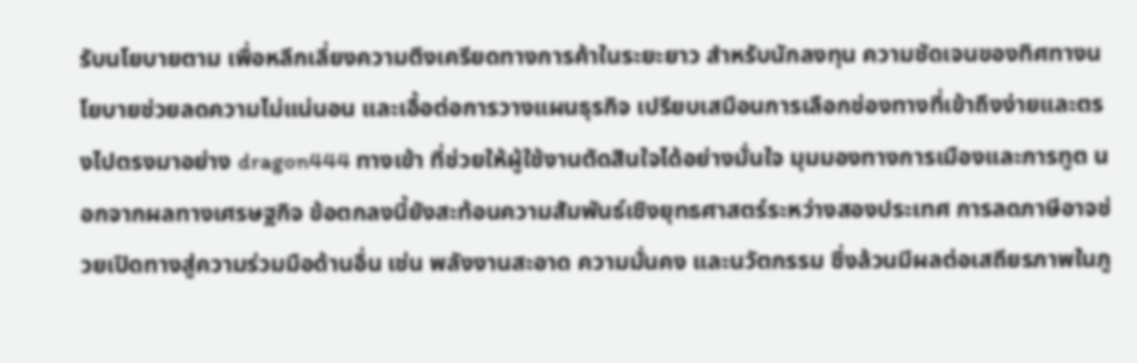รับนโยบายตาม เพื่อหลีกเลี่ยงความตึงเครียดทางการค้าในระยะยาว สำหรับนักลงทุน ความชัดเจนของทิศทางนโยบายช่วยลดความไม่แน่นอน และเอื้อต่อการวางแผนธุรกิจ เปรียบเสมือนการเลือกช่องทางที่เข้าถึงง่ายและตรงไปตรงมาอย่าง dragon444 ทางเข้า ที่ช่วยให้ผู้ใช้งานตัดสินใจได้อย่างมั่นใจ มุมมองทางการเมืองและการทูต นอกจากผลทางเศรษฐกิจ ข้อตกลงนี้ยังสะท้อนความสัมพันธ์เชิงยุทธศาสตร์ระหว่างสองประเทศ การลดภาษีอาจช่วยเปิดทางสู่ความร่วมมือด้านอื่น เช่น พลังงานสะอาด ความมั่นคง และนวัตกรรม ซึ่งล้วนมีผลต่อเสถียรภาพในภู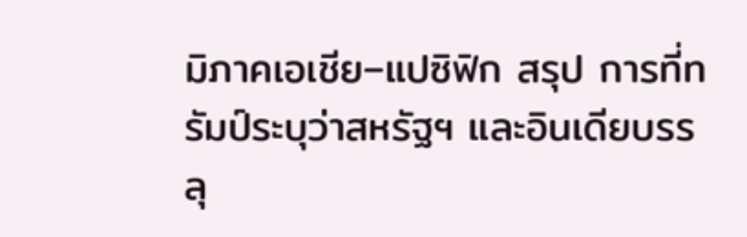มิภาคเอเชีย–แปซิฟิก สรุป การที่ทรัมป์ระบุว่าสหรัฐฯ และอินเดียบรรลุ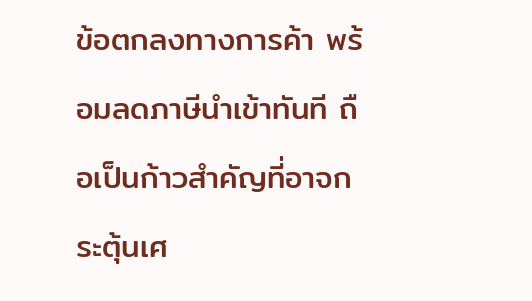ข้อตกลงทางการค้า พร้อมลดภาษีนำเข้าทันที ถือเป็นก้าวสำคัญที่อาจกระตุ้นเศ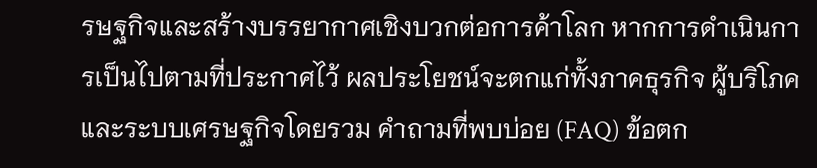รษฐกิจและสร้างบรรยากาศเชิงบวกต่อการค้าโลก หากการดำเนินการเป็นไปตามที่ประกาศไว้ ผลประโยชน์จะตกแก่ทั้งภาคธุรกิจ ผู้บริโภค และระบบเศรษฐกิจโดยรวม คำถามที่พบบ่อย (FAQ) ข้อตก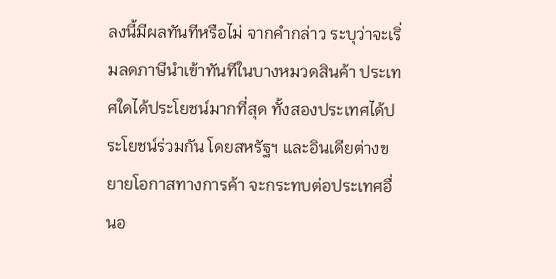ลงนี้มีผลทันทีหรือไม่ จากคำกล่าว ระบุว่าจะเริ่มลดภาษีนำเข้าทันทีในบางหมวดสินค้า ประเทศใดได้ประโยชน์มากที่สุด ทั้งสองประเทศได้ประโยชน์ร่วมกัน โดยสหรัฐฯ และอินเดียต่างขยายโอกาสทางการค้า จะกระทบต่อประเทศอื่นอ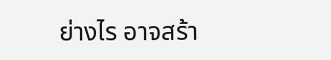ย่างไร อาจสร้า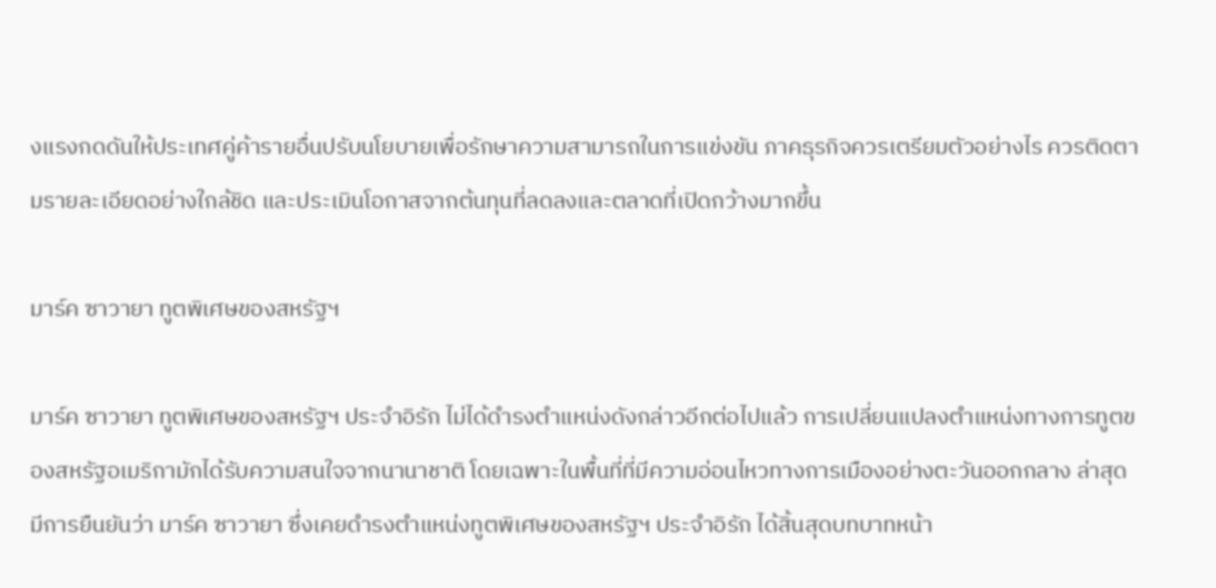งแรงกดดันให้ประเทศคู่ค้ารายอื่นปรับนโยบายเพื่อรักษาความสามารถในการแข่งขัน ภาคธุรกิจควรเตรียมตัวอย่างไร ควรติดตามรายละเอียดอย่างใกล้ชิด และประเมินโอกาสจากต้นทุนที่ลดลงและตลาดที่เปิดกว้างมากขึ้น

มาร์ค ซาวายา ทูตพิเศษของสหรัฐฯ

มาร์ค ซาวายา ทูตพิเศษของสหรัฐฯ ประจำอิรัก ไม่ได้ดำรงตำแหน่งดังกล่าวอีกต่อไปแล้ว การเปลี่ยนแปลงตำแหน่งทางการทูตของสหรัฐอเมริกามักได้รับความสนใจจากนานาชาติ โดยเฉพาะในพื้นที่ที่มีความอ่อนไหวทางการเมืองอย่างตะวันออกกลาง ล่าสุดมีการยืนยันว่า มาร์ค ซาวายา ซึ่งเคยดำรงตำแหน่งทูตพิเศษของสหรัฐฯ ประจำอิรัก ได้สิ้นสุดบทบาทหน้า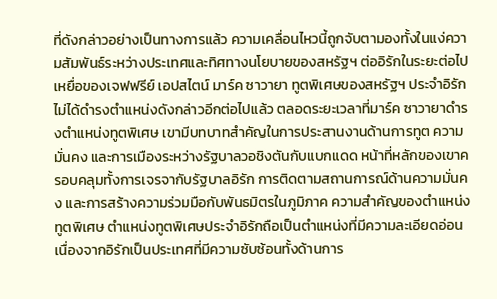ที่ดังกล่าวอย่างเป็นทางการแล้ว ความเคลื่อนไหวนี้ถูกจับตามองทั้งในแง่ความสัมพันธ์ระหว่างประเทศและทิศทางนโยบายของสหรัฐฯ ต่ออิรักในระยะต่อไป เหยื่อของเจฟฟรีย์ เอปสไตน์ มาร์ค ซาวายา ทูตพิเศษของสหรัฐฯ ประจำอิรัก ไม่ได้ดำรงตำแหน่งดังกล่าวอีกต่อไปแล้ว ตลอดระยะเวลาที่มาร์ค ซาวายาดำรงตำแหน่งทูตพิเศษ เขามีบทบาทสำคัญในการประสานงานด้านการทูต ความมั่นคง และการเมืองระหว่างรัฐบาลวอชิงตันกับแบกแดด หน้าที่หลักของเขาครอบคลุมทั้งการเจรจากับรัฐบาลอิรัก การติดตามสถานการณ์ด้านความมั่นคง และการสร้างความร่วมมือกับพันธมิตรในภูมิภาค ความสำคัญของตำแหน่งทูตพิเศษ ตำแหน่งทูตพิเศษประจำอิรักถือเป็นตำแหน่งที่มีความละเอียดอ่อน เนื่องจากอิรักเป็นประเทศที่มีความซับซ้อนทั้งด้านการ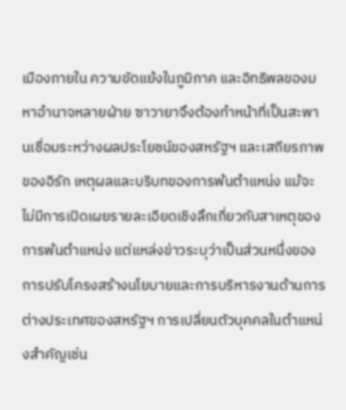เมืองภายใน ความขัดแย้งในภูมิภาค และอิทธิพลของมหาอำนาจหลายฝ่าย ซาวายาจึงต้องทำหน้าที่เป็นสะพานเชื่อมระหว่างผลประโยชน์ของสหรัฐฯ และเสถียรภาพของอิรัก เหตุผลและบริบทของการพ้นตำแหน่ง แม้จะไม่มีการเปิดเผยรายละเอียดเชิงลึกเกี่ยวกับสาเหตุของการพ้นตำแหน่ง แต่แหล่งข่าวระบุว่าเป็นส่วนหนึ่งของการปรับโครงสร้างนโยบายและการบริหารงานด้านการต่างประเทศของสหรัฐฯ การเปลี่ยนตัวบุคคลในตำแหน่งสำคัญเช่น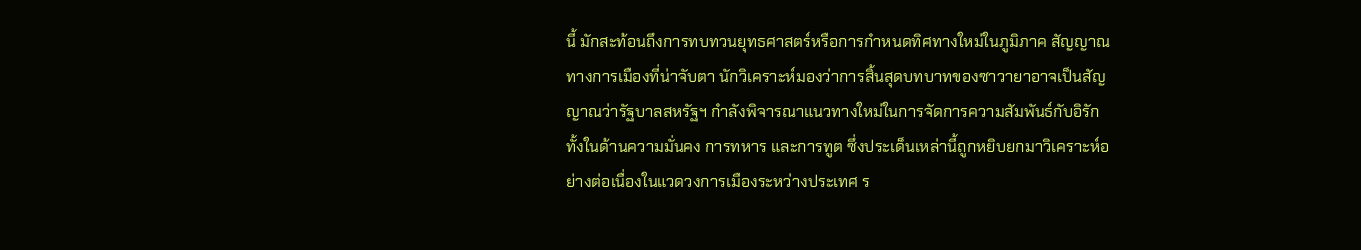นี้ มักสะท้อนถึงการทบทวนยุทธศาสตร์หรือการกำหนดทิศทางใหม่ในภูมิภาค สัญญาณทางการเมืองที่น่าจับตา นักวิเคราะห์มองว่าการสิ้นสุดบทบาทของซาวายาอาจเป็นสัญญาณว่ารัฐบาลสหรัฐฯ กำลังพิจารณาแนวทางใหม่ในการจัดการความสัมพันธ์กับอิรัก ทั้งในด้านความมั่นคง การทหาร และการทูต ซึ่งประเด็นเหล่านี้ถูกหยิบยกมาวิเคราะห์อย่างต่อเนื่องในแวดวงการเมืองระหว่างประเทศ ร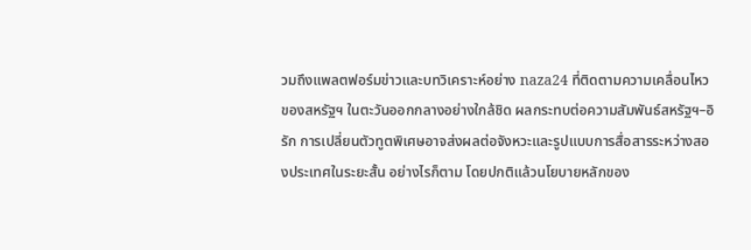วมถึงแพลตฟอร์มข่าวและบทวิเคราะห์อย่าง naza24 ที่ติดตามความเคลื่อนไหวของสหรัฐฯ ในตะวันออกกลางอย่างใกล้ชิด ผลกระทบต่อความสัมพันธ์สหรัฐฯ–อิรัก การเปลี่ยนตัวทูตพิเศษอาจส่งผลต่อจังหวะและรูปแบบการสื่อสารระหว่างสองประเทศในระยะสั้น อย่างไรก็ตาม โดยปกติแล้วนโยบายหลักของ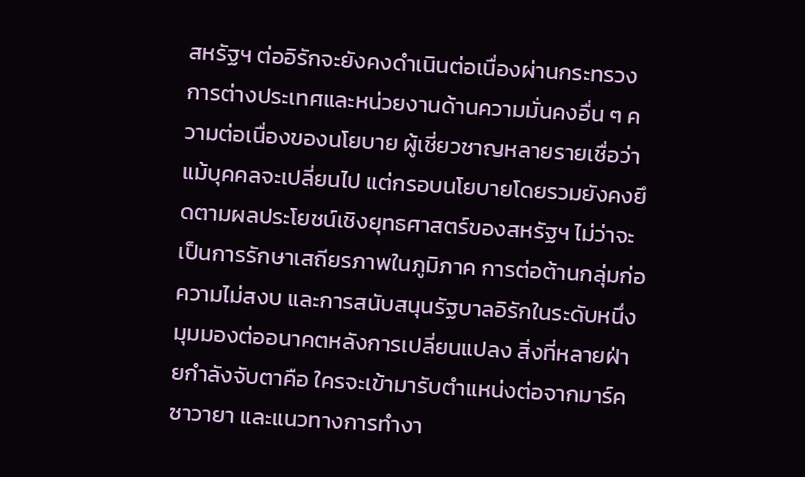สหรัฐฯ ต่ออิรักจะยังคงดำเนินต่อเนื่องผ่านกระทรวงการต่างประเทศและหน่วยงานด้านความมั่นคงอื่น ๆ ความต่อเนื่องของนโยบาย ผู้เชี่ยวชาญหลายรายเชื่อว่า แม้บุคคลจะเปลี่ยนไป แต่กรอบนโยบายโดยรวมยังคงยึดตามผลประโยชน์เชิงยุทธศาสตร์ของสหรัฐฯ ไม่ว่าจะเป็นการรักษาเสถียรภาพในภูมิภาค การต่อต้านกลุ่มก่อความไม่สงบ และการสนับสนุนรัฐบาลอิรักในระดับหนึ่ง มุมมองต่ออนาคตหลังการเปลี่ยนแปลง สิ่งที่หลายฝ่ายกำลังจับตาคือ ใครจะเข้ามารับตำแหน่งต่อจากมาร์ค ซาวายา และแนวทางการทำงา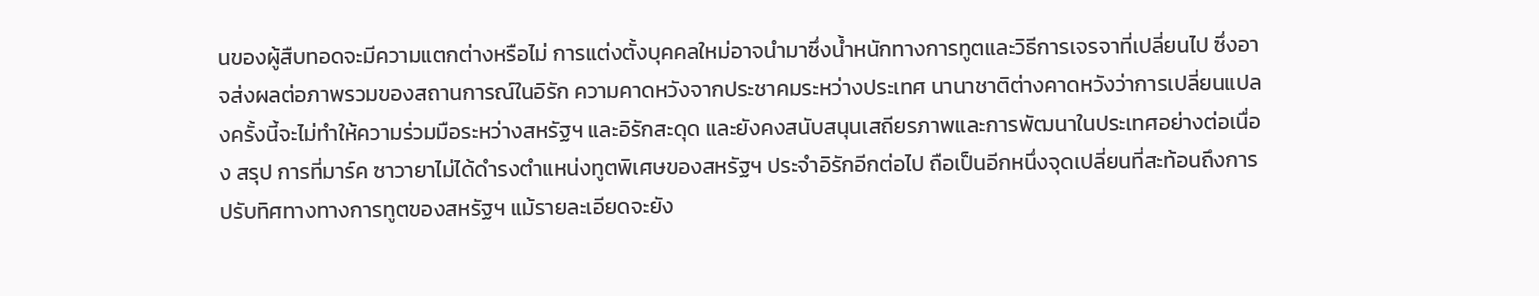นของผู้สืบทอดจะมีความแตกต่างหรือไม่ การแต่งตั้งบุคคลใหม่อาจนำมาซึ่งน้ำหนักทางการทูตและวิธีการเจรจาที่เปลี่ยนไป ซึ่งอาจส่งผลต่อภาพรวมของสถานการณ์ในอิรัก ความคาดหวังจากประชาคมระหว่างประเทศ นานาชาติต่างคาดหวังว่าการเปลี่ยนแปลงครั้งนี้จะไม่ทำให้ความร่วมมือระหว่างสหรัฐฯ และอิรักสะดุด และยังคงสนับสนุนเสถียรภาพและการพัฒนาในประเทศอย่างต่อเนื่อง สรุป การที่มาร์ค ซาวายาไม่ได้ดำรงตำแหน่งทูตพิเศษของสหรัฐฯ ประจำอิรักอีกต่อไป ถือเป็นอีกหนึ่งจุดเปลี่ยนที่สะท้อนถึงการปรับทิศทางทางการทูตของสหรัฐฯ แม้รายละเอียดจะยัง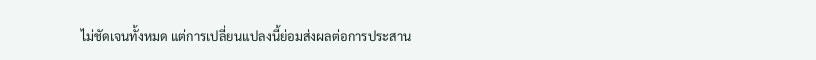ไม่ชัดเจนทั้งหมด แต่การเปลี่ยนแปลงนี้ย่อมส่งผลต่อการประสาน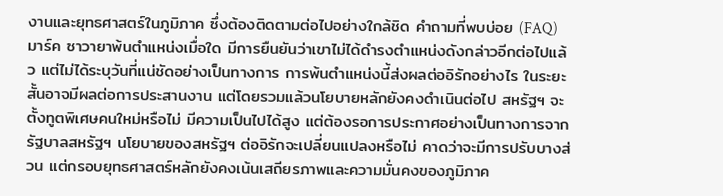งานและยุทธศาสตร์ในภูมิภาค ซึ่งต้องติดตามต่อไปอย่างใกล้ชิด คำถามที่พบบ่อย (FAQ) มาร์ค ซาวายาพ้นตำแหน่งเมื่อใด มีการยืนยันว่าเขาไม่ได้ดำรงตำแหน่งดังกล่าวอีกต่อไปแล้ว แต่ไม่ได้ระบุวันที่แน่ชัดอย่างเป็นทางการ การพ้นตำแหน่งนี้ส่งผลต่ออิรักอย่างไร ในระยะสั้นอาจมีผลต่อการประสานงาน แต่โดยรวมแล้วนโยบายหลักยังคงดำเนินต่อไป สหรัฐฯ จะตั้งทูตพิเศษคนใหม่หรือไม่ มีความเป็นไปได้สูง แต่ต้องรอการประกาศอย่างเป็นทางการจากรัฐบาลสหรัฐฯ นโยบายของสหรัฐฯ ต่ออิรักจะเปลี่ยนแปลงหรือไม่ คาดว่าจะมีการปรับบางส่วน แต่กรอบยุทธศาสตร์หลักยังคงเน้นเสถียรภาพและความมั่นคงของภูมิภาค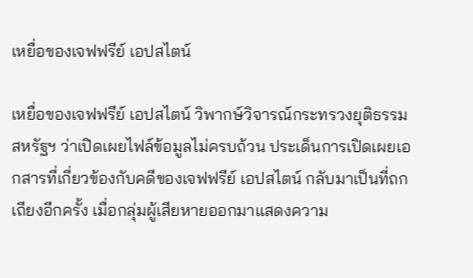เหยื่อของเจฟฟรีย์ เอปสไตน์

เหยื่อของเจฟฟรีย์ เอปสไตน์ วิพากษ์วิจารณ์กระทรวงยุติธรรมสหรัฐฯ ว่าเปิดเผยไฟล์ข้อมูลไม่ครบถ้วน ประเด็นการเปิดเผยเอกสารที่เกี่ยวข้องกับคดีของเจฟฟรีย์ เอปสไตน์ กลับมาเป็นที่ถกเถียงอีกครั้ง เมื่อกลุ่มผู้เสียหายออกมาแสดงความ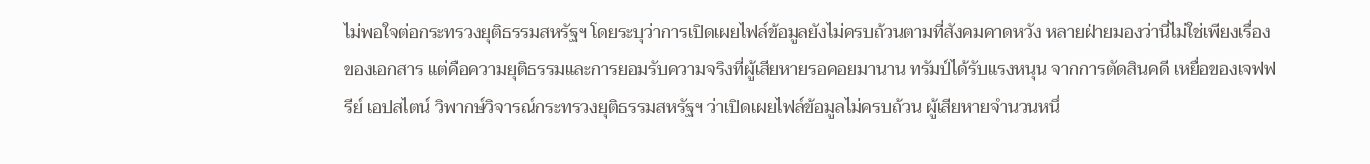ไม่พอใจต่อกระทรวงยุติธรรมสหรัฐฯ โดยระบุว่าการเปิดเผยไฟล์ข้อมูลยังไม่ครบถ้วนตามที่สังคมคาดหวัง หลายฝ่ายมองว่านี่ไม่ใช่เพียงเรื่องของเอกสาร แต่คือความยุติธรรมและการยอมรับความจริงที่ผู้เสียหายรอคอยมานาน ทรัมป์ได้รับแรงหนุน จากการตัดสินคดี เหยื่อของเจฟฟรีย์ เอปสไตน์ วิพากษ์วิจารณ์กระทรวงยุติธรรมสหรัฐฯ ว่าเปิดเผยไฟล์ข้อมูลไม่ครบถ้วน ผู้เสียหายจำนวนหนึ่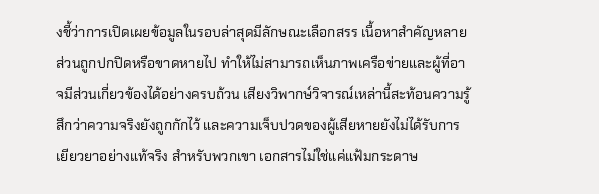งชี้ว่าการเปิดเผยข้อมูลในรอบล่าสุดมีลักษณะเลือกสรร เนื้อหาสำคัญหลายส่วนถูกปกปิดหรือขาดหายไป ทำให้ไม่สามารถเห็นภาพเครือข่ายและผู้ที่อาจมีส่วนเกี่ยวข้องได้อย่างครบถ้วน เสียงวิพากษ์วิจารณ์เหล่านี้สะท้อนความรู้สึกว่าความจริงยังถูกกักไว้ และความเจ็บปวดของผู้เสียหายยังไม่ได้รับการเยียวยาอย่างแท้จริง สำหรับพวกเขา เอกสารไม่ใช่แค่แฟ้มกระดาษ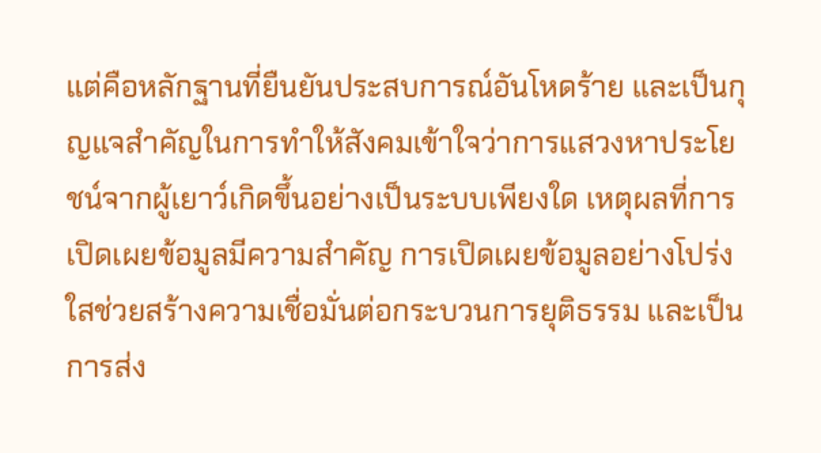แต่คือหลักฐานที่ยืนยันประสบการณ์อันโหดร้าย และเป็นกุญแจสำคัญในการทำให้สังคมเข้าใจว่าการแสวงหาประโยชน์จากผู้เยาว์เกิดขึ้นอย่างเป็นระบบเพียงใด เหตุผลที่การเปิดเผยข้อมูลมีความสำคัญ การเปิดเผยข้อมูลอย่างโปร่งใสช่วยสร้างความเชื่อมั่นต่อกระบวนการยุติธรรม และเป็นการส่ง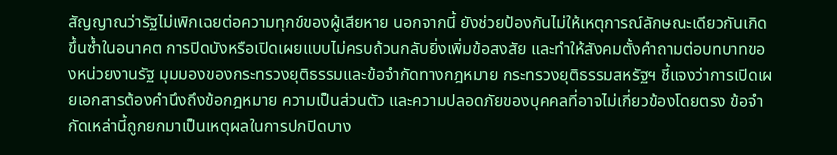สัญญาณว่ารัฐไม่เพิกเฉยต่อความทุกข์ของผู้เสียหาย นอกจากนี้ ยังช่วยป้องกันไม่ให้เหตุการณ์ลักษณะเดียวกันเกิดขึ้นซ้ำในอนาคต การปิดบังหรือเปิดเผยแบบไม่ครบถ้วนกลับยิ่งเพิ่มข้อสงสัย และทำให้สังคมตั้งคำถามต่อบทบาทของหน่วยงานรัฐ มุมมองของกระทรวงยุติธรรมและข้อจำกัดทางกฎหมาย กระทรวงยุติธรรมสหรัฐฯ ชี้แจงว่าการเปิดเผยเอกสารต้องคำนึงถึงข้อกฎหมาย ความเป็นส่วนตัว และความปลอดภัยของบุคคลที่อาจไม่เกี่ยวข้องโดยตรง ข้อจำกัดเหล่านี้ถูกยกมาเป็นเหตุผลในการปกปิดบาง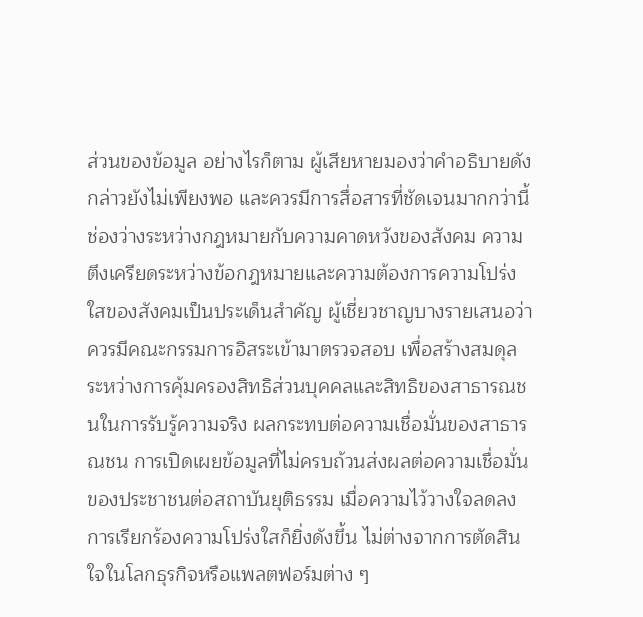ส่วนของข้อมูล อย่างไรก็ตาม ผู้เสียหายมองว่าคำอธิบายดังกล่าวยังไม่เพียงพอ และควรมีการสื่อสารที่ชัดเจนมากกว่านี้ ช่องว่างระหว่างกฎหมายกับความคาดหวังของสังคม ความตึงเครียดระหว่างข้อกฎหมายและความต้องการความโปร่งใสของสังคมเป็นประเด็นสำคัญ ผู้เชี่ยวชาญบางรายเสนอว่าควรมีคณะกรรมการอิสระเข้ามาตรวจสอบ เพื่อสร้างสมดุลระหว่างการคุ้มครองสิทธิส่วนบุคคลและสิทธิของสาธารณชนในการรับรู้ความจริง ผลกระทบต่อความเชื่อมั่นของสาธารณชน การเปิดเผยข้อมูลที่ไม่ครบถ้วนส่งผลต่อความเชื่อมั่นของประชาชนต่อสถาบันยุติธรรม เมื่อความไว้วางใจลดลง การเรียกร้องความโปร่งใสก็ยิ่งดังขึ้น ไม่ต่างจากการตัดสินใจในโลกธุรกิจหรือแพลตฟอร์มต่าง ๆ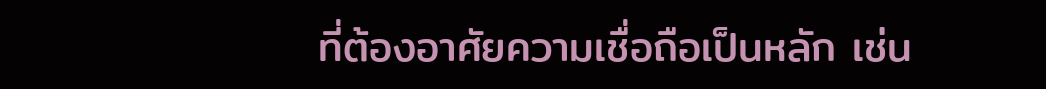ที่ต้องอาศัยความเชื่อถือเป็นหลัก เช่น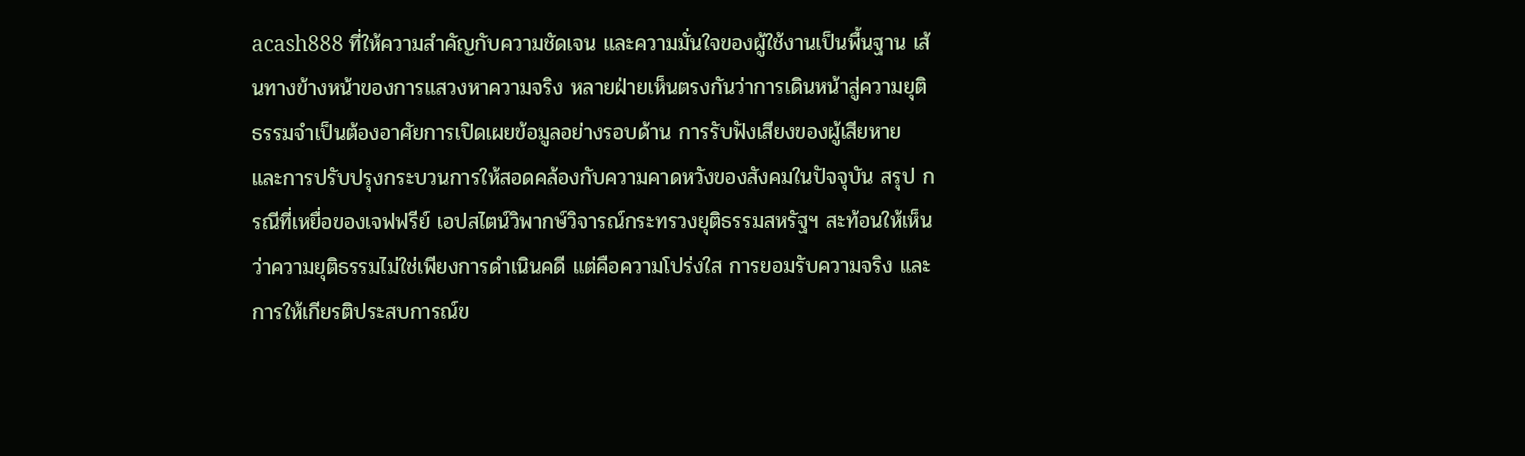acash888 ที่ให้ความสำคัญกับความชัดเจน และความมั่นใจของผู้ใช้งานเป็นพื้นฐาน เส้นทางข้างหน้าของการแสวงหาความจริง หลายฝ่ายเห็นตรงกันว่าการเดินหน้าสู่ความยุติธรรมจำเป็นต้องอาศัยการเปิดเผยข้อมูลอย่างรอบด้าน การรับฟังเสียงของผู้เสียหาย และการปรับปรุงกระบวนการให้สอดคล้องกับความคาดหวังของสังคมในปัจจุบัน สรุป กรณีที่เหยื่อของเจฟฟรีย์ เอปสไตน์วิพากษ์วิจารณ์กระทรวงยุติธรรมสหรัฐฯ สะท้อนให้เห็นว่าความยุติธรรมไม่ใช่เพียงการดำเนินคดี แต่คือความโปร่งใส การยอมรับความจริง และการให้เกียรติประสบการณ์ข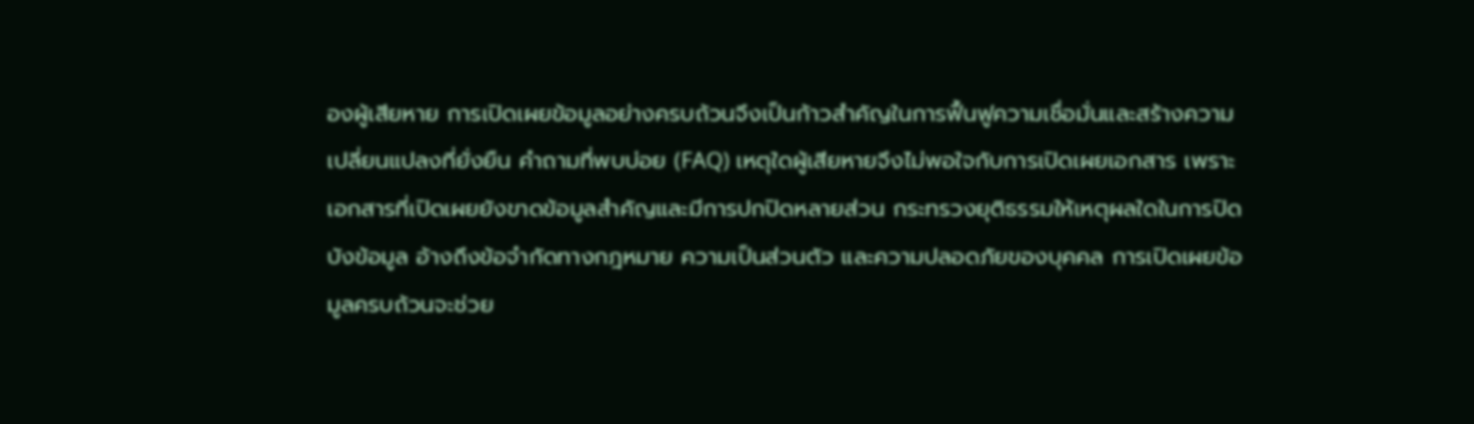องผู้เสียหาย การเปิดเผยข้อมูลอย่างครบถ้วนจึงเป็นก้าวสำคัญในการฟื้นฟูความเชื่อมั่นและสร้างความเปลี่ยนแปลงที่ยั่งยืน คำถามที่พบบ่อย (FAQ) เหตุใดผู้เสียหายจึงไม่พอใจกับการเปิดเผยเอกสาร เพราะเอกสารที่เปิดเผยยังขาดข้อมูลสำคัญและมีการปกปิดหลายส่วน กระทรวงยุติธรรมให้เหตุผลใดในการปิดบังข้อมูล อ้างถึงข้อจำกัดทางกฎหมาย ความเป็นส่วนตัว และความปลอดภัยของบุคคล การเปิดเผยข้อมูลครบถ้วนจะช่วย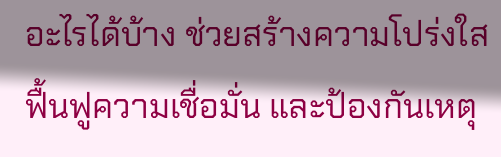อะไรได้บ้าง ช่วยสร้างความโปร่งใส ฟื้นฟูความเชื่อมั่น และป้องกันเหตุ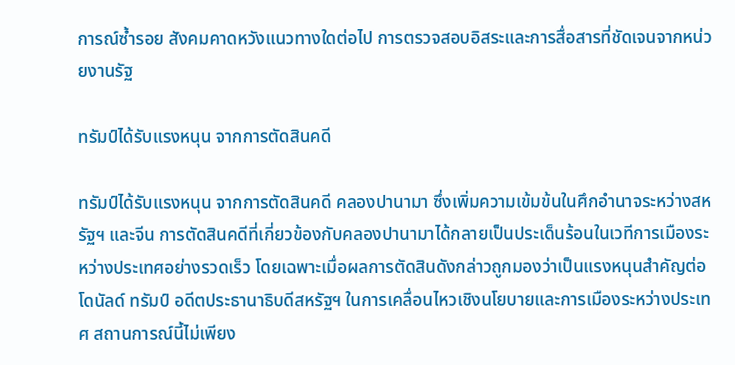การณ์ซ้ำรอย สังคมคาดหวังแนวทางใดต่อไป การตรวจสอบอิสระและการสื่อสารที่ชัดเจนจากหน่วยงานรัฐ

ทรัมป์ได้รับแรงหนุน จากการตัดสินคดี

ทรัมป์ได้รับแรงหนุน จากการตัดสินคดี คลองปานามา ซึ่งเพิ่มความเข้มข้นในศึกอำนาจระหว่างสหรัฐฯ และจีน การตัดสินคดีที่เกี่ยวข้องกับคลองปานามาได้กลายเป็นประเด็นร้อนในเวทีการเมืองระหว่างประเทศอย่างรวดเร็ว โดยเฉพาะเมื่อผลการตัดสินดังกล่าวถูกมองว่าเป็นแรงหนุนสำคัญต่อโดนัลด์ ทรัมป์ อดีตประธานาธิบดีสหรัฐฯ ในการเคลื่อนไหวเชิงนโยบายและการเมืองระหว่างประเทศ สถานการณ์นี้ไม่เพียง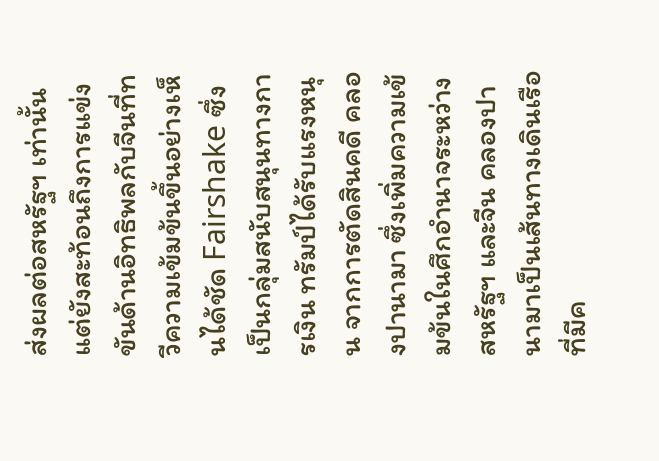ส่งผลต่อสหรัฐฯ เท่านั้น แต่ยังสะท้อนถึงการแข่งขันด้านอิทธิพลกับจีนที่ทวีความเข้มข้นขึ้นอย่างเห็นได้ชัด Fairshake ซึ่งเป็นกลุ่มสนับสนุนทางการเงิน ทรัมป์ได้รับแรงหนุน จากการตัดสินคดี คลองปานามา ซึ่งเพิ่มความเข้มข้นในศึกอำนาจระหว่างสหรัฐฯ และจีน คลองปานามาเป็นเส้นทางเดินเรือที่มีค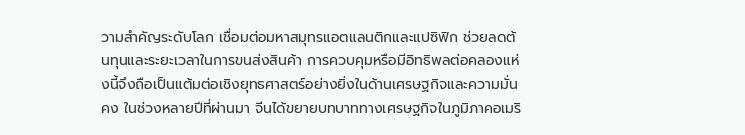วามสำคัญระดับโลก เชื่อมต่อมหาสมุทรแอตแลนติกและแปซิฟิก ช่วยลดต้นทุนและระยะเวลาในการขนส่งสินค้า การควบคุมหรือมีอิทธิพลต่อคลองแห่งนี้จึงถือเป็นแต้มต่อเชิงยุทธศาสตร์อย่างยิ่งในด้านเศรษฐกิจและความมั่นคง ในช่วงหลายปีที่ผ่านมา จีนได้ขยายบทบาททางเศรษฐกิจในภูมิภาคอเมริ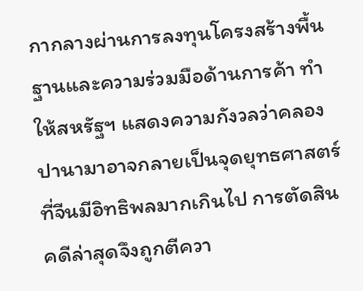กากลางผ่านการลงทุนโครงสร้างพื้นฐานและความร่วมมือด้านการค้า ทำให้สหรัฐฯ แสดงความกังวลว่าคลองปานามาอาจกลายเป็นจุดยุทธศาสตร์ที่จีนมีอิทธิพลมากเกินไป การตัดสินคดีล่าสุดจึงถูกตีควา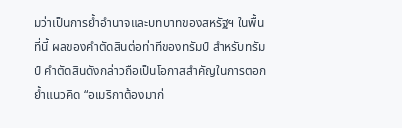มว่าเป็นการย้ำอำนาจและบทบาทของสหรัฐฯ ในพื้นที่นี้ ผลของคำตัดสินต่อท่าทีของทรัมป์ สำหรับทรัมป์ คำตัดสินดังกล่าวถือเป็นโอกาสสำคัญในการตอกย้ำแนวคิด “อเมริกาต้องมาก่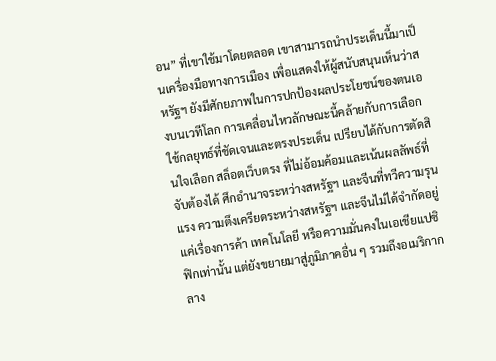อน” ที่เขาใช้มาโดยตลอด เขาสามารถนำประเด็นนี้มาเป็นเครื่องมือทางการเมือง เพื่อแสดงให้ผู้สนับสนุนเห็นว่าสหรัฐฯ ยังมีศักยภาพในการปกป้องผลประโยชน์ของตนเองบนเวทีโลก การเคลื่อนไหวลักษณะนี้คล้ายกับการเลือกใช้กลยุทธ์ที่ชัดเจนและตรงประเด็น เปรียบได้กับการตัดสินใจเลือก สล็อตเว็บตรง ที่ไม่อ้อมค้อมและเน้นผลลัพธ์ที่จับต้องได้ ศึกอำนาจระหว่างสหรัฐฯ และจีนที่ทวีความรุนแรง ความตึงเครียดระหว่างสหรัฐฯ และจีนไม่ได้จำกัดอยู่แค่เรื่องการค้า เทคโนโลยี หรือความมั่นคงในเอเชียแปซิฟิกเท่านั้น แต่ยังขยายมาสู่ภูมิภาคอื่น ๆ รวมถึงอเมริกากลาง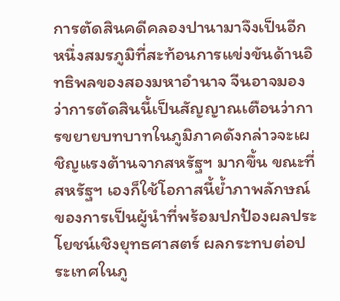การตัดสินคดีคลองปานามาจึงเป็นอีกหนึ่งสมรภูมิที่สะท้อนการแข่งขันด้านอิทธิพลของสองมหาอำนาจ จีนอาจมองว่าการตัดสินนี้เป็นสัญญาณเตือนว่าการขยายบทบาทในภูมิภาคดังกล่าวจะเผชิญแรงต้านจากสหรัฐฯ มากขึ้น ขณะที่สหรัฐฯ เองก็ใช้โอกาสนี้ย้ำภาพลักษณ์ของการเป็นผู้นำที่พร้อมปกป้องผลประโยชน์เชิงยุทธศาสตร์ ผลกระทบต่อประเทศในภู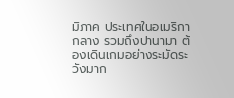มิภาค ประเทศในอเมริกากลาง รวมถึงปานามา ต้องเดินเกมอย่างระมัดระวังมาก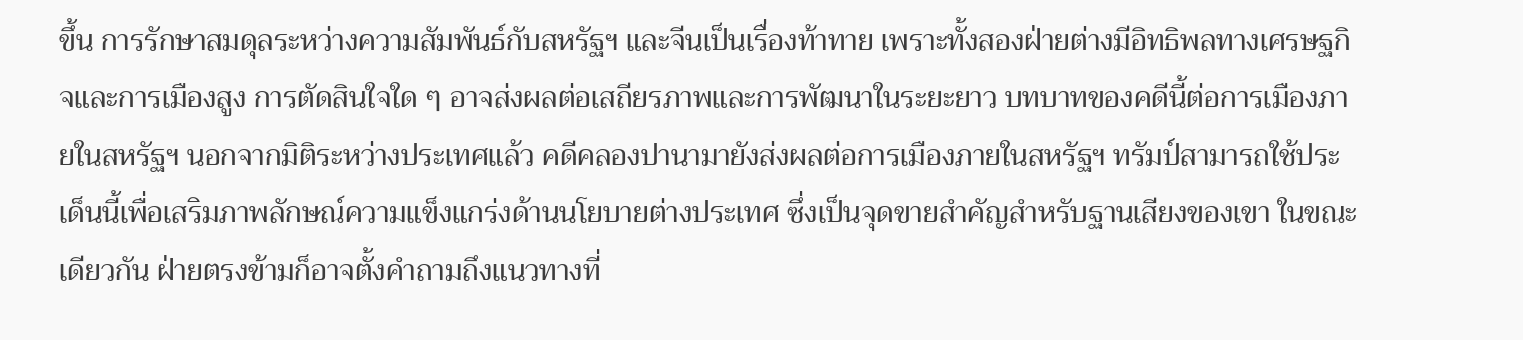ขึ้น การรักษาสมดุลระหว่างความสัมพันธ์กับสหรัฐฯ และจีนเป็นเรื่องท้าทาย เพราะทั้งสองฝ่ายต่างมีอิทธิพลทางเศรษฐกิจและการเมืองสูง การตัดสินใจใด ๆ อาจส่งผลต่อเสถียรภาพและการพัฒนาในระยะยาว บทบาทของคดีนี้ต่อการเมืองภายในสหรัฐฯ นอกจากมิติระหว่างประเทศแล้ว คดีคลองปานามายังส่งผลต่อการเมืองภายในสหรัฐฯ ทรัมป์สามารถใช้ประเด็นนี้เพื่อเสริมภาพลักษณ์ความแข็งแกร่งด้านนโยบายต่างประเทศ ซึ่งเป็นจุดขายสำคัญสำหรับฐานเสียงของเขา ในขณะเดียวกัน ฝ่ายตรงข้ามก็อาจตั้งคำถามถึงแนวทางที่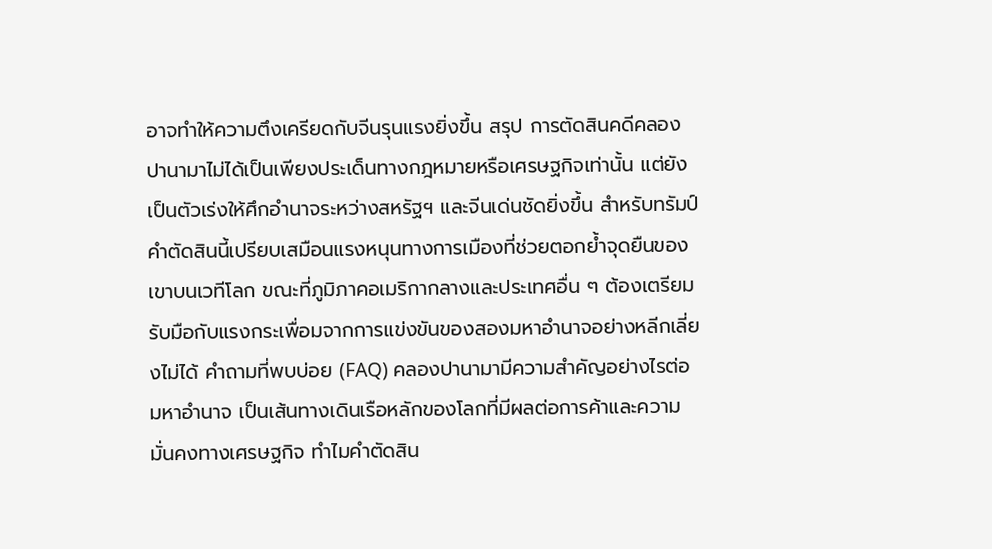อาจทำให้ความตึงเครียดกับจีนรุนแรงยิ่งขึ้น สรุป การตัดสินคดีคลองปานามาไม่ได้เป็นเพียงประเด็นทางกฎหมายหรือเศรษฐกิจเท่านั้น แต่ยังเป็นตัวเร่งให้ศึกอำนาจระหว่างสหรัฐฯ และจีนเด่นชัดยิ่งขึ้น สำหรับทรัมป์ คำตัดสินนี้เปรียบเสมือนแรงหนุนทางการเมืองที่ช่วยตอกย้ำจุดยืนของเขาบนเวทีโลก ขณะที่ภูมิภาคอเมริกากลางและประเทศอื่น ๆ ต้องเตรียมรับมือกับแรงกระเพื่อมจากการแข่งขันของสองมหาอำนาจอย่างหลีกเลี่ยงไม่ได้ คำถามที่พบบ่อย (FAQ) คลองปานามามีความสำคัญอย่างไรต่อมหาอำนาจ เป็นเส้นทางเดินเรือหลักของโลกที่มีผลต่อการค้าและความมั่นคงทางเศรษฐกิจ ทำไมคำตัดสิน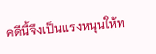คดีนี้จึงเป็นแรงหนุนให้ท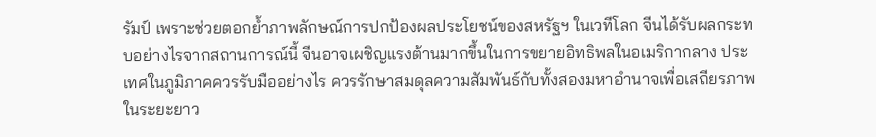รัมป์ เพราะช่วยตอกย้ำภาพลักษณ์การปกป้องผลประโยชน์ของสหรัฐฯ ในเวทีโลก จีนได้รับผลกระทบอย่างไรจากสถานการณ์นี้ จีนอาจเผชิญแรงต้านมากขึ้นในการขยายอิทธิพลในอเมริกากลาง ประเทศในภูมิภาคควรรับมืออย่างไร ควรรักษาสมดุลความสัมพันธ์กับทั้งสองมหาอำนาจเพื่อเสถียรภาพในระยะยาว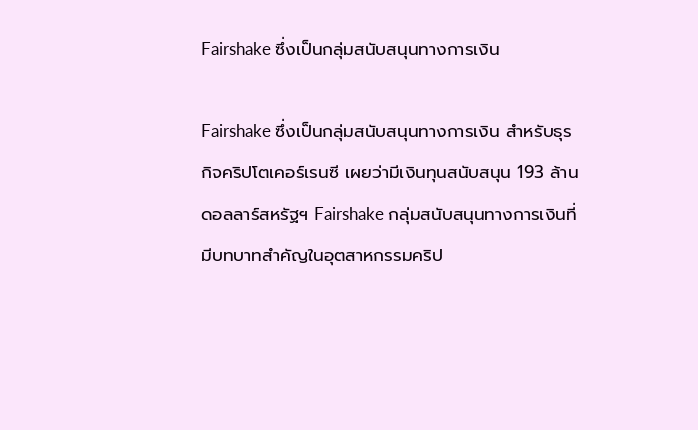Fairshake ซึ่งเป็นกลุ่มสนับสนุนทางการเงิน

Fairshake ซึ่งเป็นกลุ่มสนับสนุนทางการเงิน สำหรับธุรกิจคริปโตเคอร์เรนซี เผยว่ามีเงินทุนสนับสนุน 193 ล้านดอลลาร์สหรัฐฯ Fairshake กลุ่มสนับสนุนทางการเงินที่มีบทบาทสำคัญในอุตสาหกรรมคริป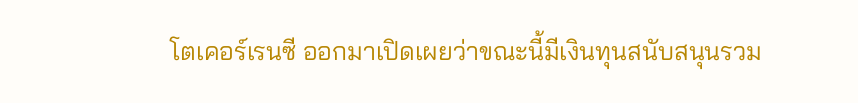โตเคอร์เรนซี ออกมาเปิดเผยว่าขณะนี้มีเงินทุนสนับสนุนรวม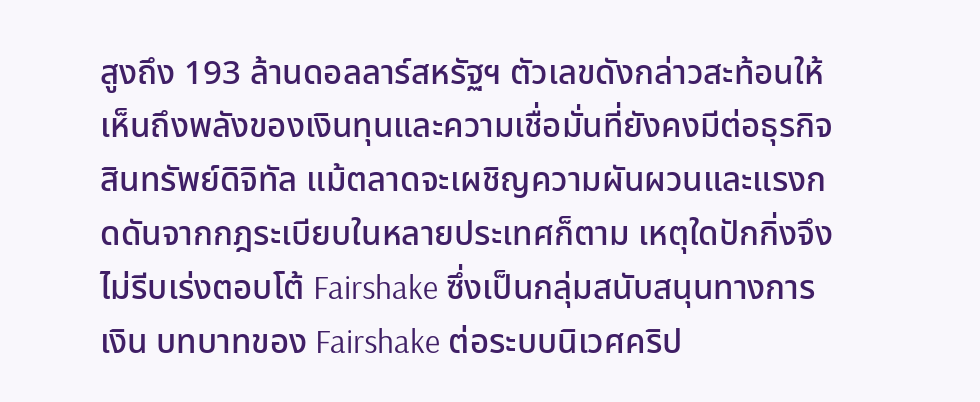สูงถึง 193 ล้านดอลลาร์สหรัฐฯ ตัวเลขดังกล่าวสะท้อนให้เห็นถึงพลังของเงินทุนและความเชื่อมั่นที่ยังคงมีต่อธุรกิจสินทรัพย์ดิจิทัล แม้ตลาดจะเผชิญความผันผวนและแรงกดดันจากกฎระเบียบในหลายประเทศก็ตาม เหตุใดปักกิ่งจึงไม่รีบเร่งตอบโต้ Fairshake ซึ่งเป็นกลุ่มสนับสนุนทางการเงิน บทบาทของ Fairshake ต่อระบบนิเวศคริป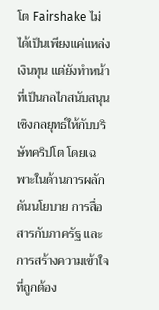โต Fairshake ไม่ได้เป็นเพียงแค่แหล่งเงินทุน แต่ยังทำหน้าที่เป็นกลไกสนับสนุนเชิงกลยุทธ์ให้กับบริษัทคริปโต โดยเฉพาะในด้านการผลักดันนโยบาย การสื่อสารกับภาครัฐ และการสร้างความเข้าใจที่ถูกต้อง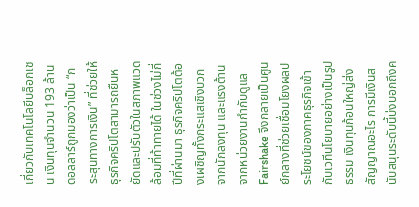เกี่ยวกับเทคโนโลยีบล็อกเชน เงินทุนจำนวน 193 ล้านดอลลาร์ถูกมองว่าเป็น “กระสุนทางการเงิน” ที่ช่วยให้ธุรกิจคริปโตสามารถยืนหยัดและปรับตัวในสภาพแวดล้อมที่ท้าทายได้ ในช่วงไม่กี่ปีที่ผ่านมา ธุรกิจคริปโตต้องเผชิญทั้งกระแสเชิงบวกจากนักลงทุน และแรงต้านจากหน่วยงานกำกับดูแล Fairshake จึงกลายเป็นศูนย์กลางที่ช่วยเชื่อมโยงผลประโยชน์ของภาคธุรกิจเข้ากับเวทีนโยบายอย่างเป็นรูปธรรม เงินทุนก้อนใหญ่ส่งสัญญาณอะไร การมีเงินสนับสนุนระดับนี้บ่งบอกถึงค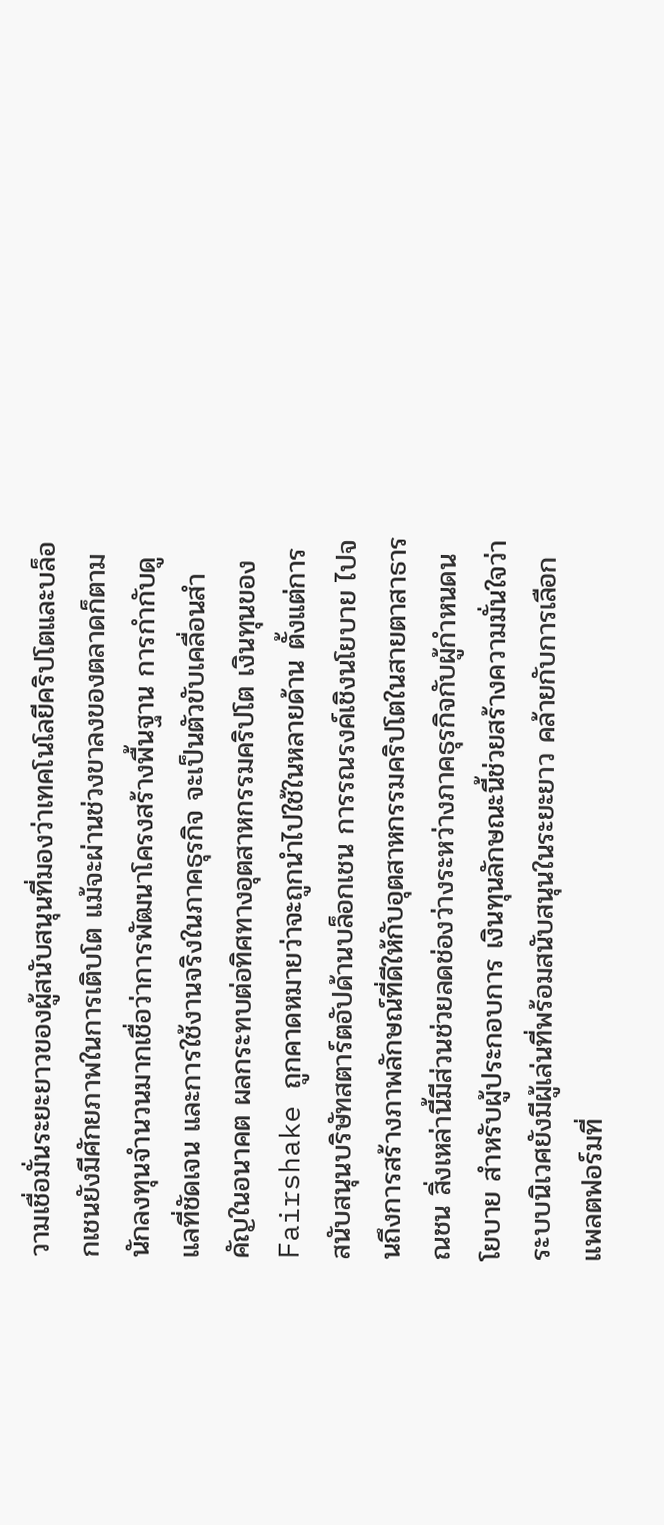วามเชื่อมั่นระยะยาวของผู้สนับสนุนที่มองว่าเทคโนโลยีคริปโตและบล็อกเชนยังมีศักยภาพในการเติบโต แม้จะผ่านช่วงขาลงของตลาดก็ตาม นักลงทุนจำนวนมากเชื่อว่าการพัฒนาโครงสร้างพื้นฐาน การกำกับดูแลที่ชัดเจน และการใช้งานจริงในภาคธุรกิจ จะเป็นตัวขับเคลื่อนสำคัญในอนาคต ผลกระทบต่อทิศทางอุตสาหกรรมคริปโต เงินทุนของ Fairshake ถูกคาดหมายว่าจะถูกนำไปใช้ในหลายด้าน ตั้งแต่การสนับสนุนบริษัทสตาร์ตอัปด้านบล็อกเชน การรณรงค์เชิงนโยบาย ไปจนถึงการสร้างภาพลักษณ์ที่ดีให้กับอุตสาหกรรมคริปโตในสายตาสาธารณชน สิ่งเหล่านี้มีส่วนช่วยลดช่องว่างระหว่างภาคธุรกิจกับผู้กำหนดนโยบาย สำหรับผู้ประกอบการ เงินทุนลักษณะนี้ช่วยสร้างความมั่นใจว่าระบบนิเวศยังมีผู้เล่นที่พร้อมสนับสนุนในระยะยาว คล้ายกับการเลือกแพลตฟอร์มที่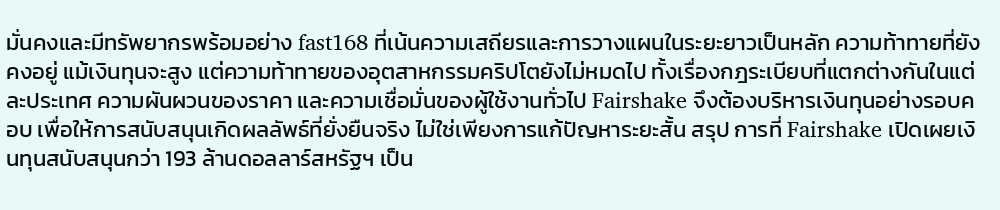มั่นคงและมีทรัพยากรพร้อมอย่าง fast168 ที่เน้นความเสถียรและการวางแผนในระยะยาวเป็นหลัก ความท้าทายที่ยังคงอยู่ แม้เงินทุนจะสูง แต่ความท้าทายของอุตสาหกรรมคริปโตยังไม่หมดไป ทั้งเรื่องกฎระเบียบที่แตกต่างกันในแต่ละประเทศ ความผันผวนของราคา และความเชื่อมั่นของผู้ใช้งานทั่วไป Fairshake จึงต้องบริหารเงินทุนอย่างรอบคอบ เพื่อให้การสนับสนุนเกิดผลลัพธ์ที่ยั่งยืนจริง ไม่ใช่เพียงการแก้ปัญหาระยะสั้น สรุป การที่ Fairshake เปิดเผยเงินทุนสนับสนุนกว่า 193 ล้านดอลลาร์สหรัฐฯ เป็น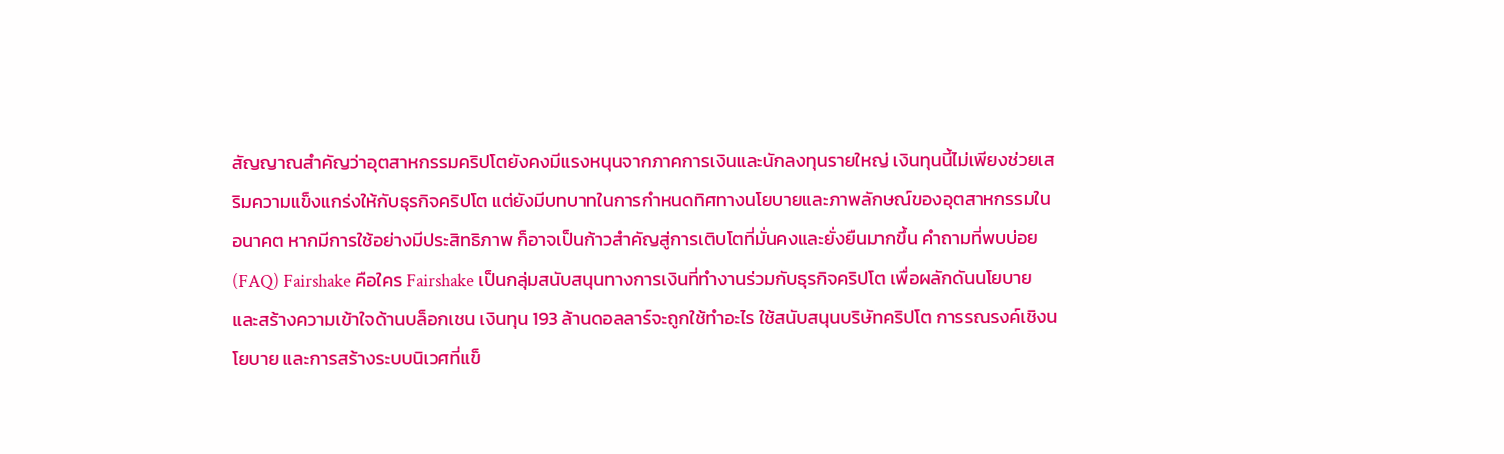สัญญาณสำคัญว่าอุตสาหกรรมคริปโตยังคงมีแรงหนุนจากภาคการเงินและนักลงทุนรายใหญ่ เงินทุนนี้ไม่เพียงช่วยเสริมความแข็งแกร่งให้กับธุรกิจคริปโต แต่ยังมีบทบาทในการกำหนดทิศทางนโยบายและภาพลักษณ์ของอุตสาหกรรมในอนาคต หากมีการใช้อย่างมีประสิทธิภาพ ก็อาจเป็นก้าวสำคัญสู่การเติบโตที่มั่นคงและยั่งยืนมากขึ้น คำถามที่พบบ่อย (FAQ) Fairshake คือใคร Fairshake เป็นกลุ่มสนับสนุนทางการเงินที่ทำงานร่วมกับธุรกิจคริปโต เพื่อผลักดันนโยบายและสร้างความเข้าใจด้านบล็อกเชน เงินทุน 193 ล้านดอลลาร์จะถูกใช้ทำอะไร ใช้สนับสนุนบริษัทคริปโต การรณรงค์เชิงนโยบาย และการสร้างระบบนิเวศที่แข็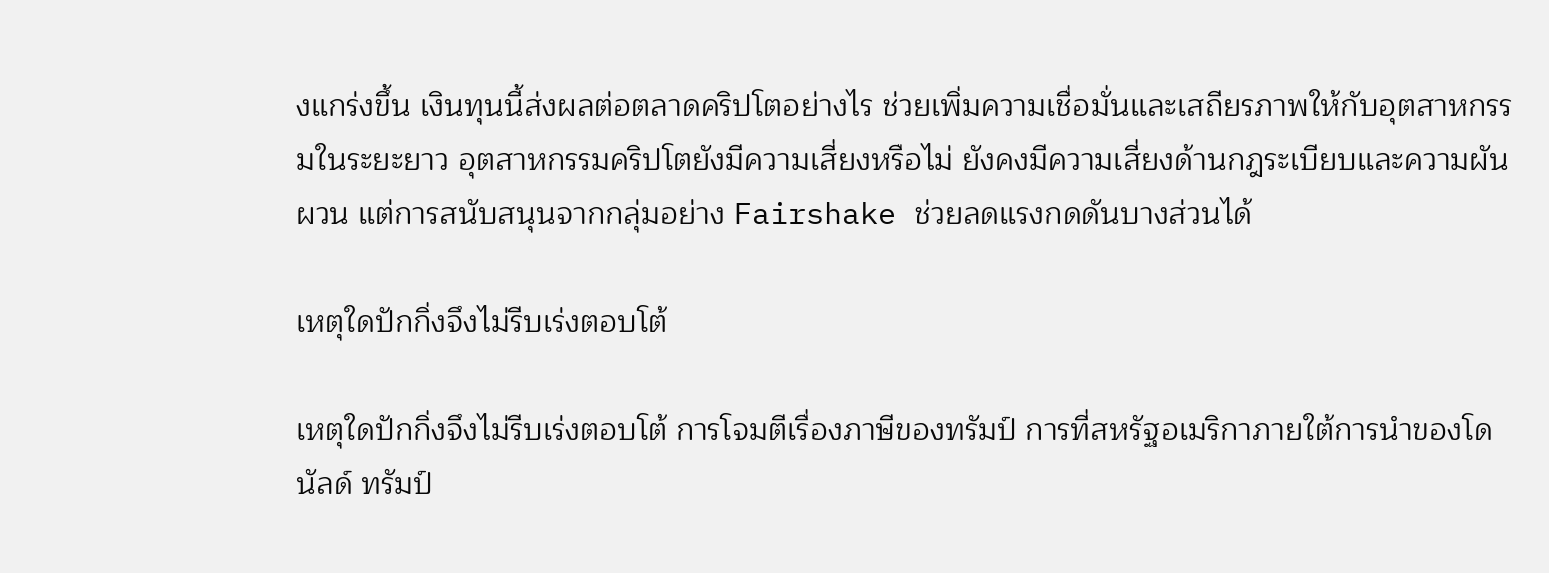งแกร่งขึ้น เงินทุนนี้ส่งผลต่อตลาดคริปโตอย่างไร ช่วยเพิ่มความเชื่อมั่นและเสถียรภาพให้กับอุตสาหกรรมในระยะยาว อุตสาหกรรมคริปโตยังมีความเสี่ยงหรือไม่ ยังคงมีความเสี่ยงด้านกฎระเบียบและความผันผวน แต่การสนับสนุนจากกลุ่มอย่าง Fairshake ช่วยลดแรงกดดันบางส่วนได้

เหตุใดปักกิ่งจึงไม่รีบเร่งตอบโต้

เหตุใดปักกิ่งจึงไม่รีบเร่งตอบโต้ การโจมตีเรื่องภาษีของทรัมป์ การที่สหรัฐอเมริกาภายใต้การนำของโดนัลด์ ทรัมป์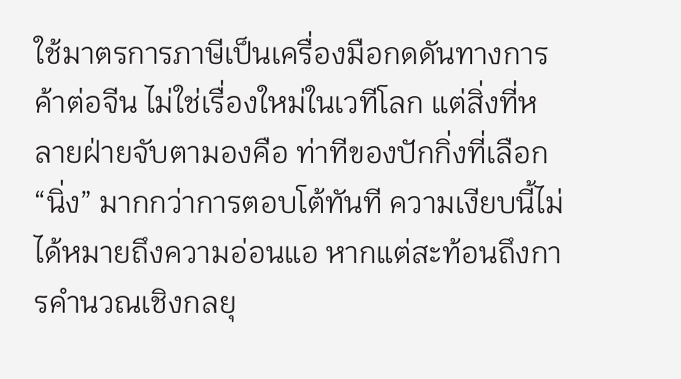ใช้มาตรการภาษีเป็นเครื่องมือกดดันทางการค้าต่อจีน ไม่ใช่เรื่องใหม่ในเวทีโลก แต่สิ่งที่หลายฝ่ายจับตามองคือ ท่าทีของปักกิ่งที่เลือก “นิ่ง” มากกว่าการตอบโต้ทันที ความเงียบนี้ไม่ได้หมายถึงความอ่อนแอ หากแต่สะท้อนถึงการคำนวณเชิงกลยุ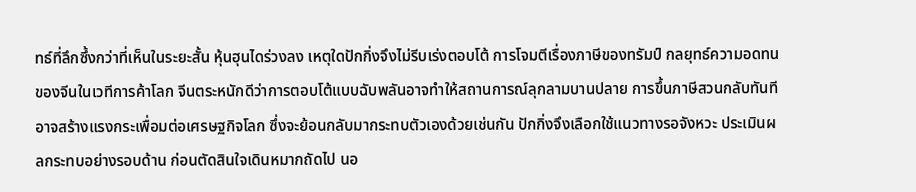ทธ์ที่ลึกซึ้งกว่าที่เห็นในระยะสั้น หุ้นฮุนไดร่วงลง เหตุใดปักกิ่งจึงไม่รีบเร่งตอบโต้ การโจมตีเรื่องภาษีของทรัมป์ กลยุทธ์ความอดทนของจีนในเวทีการค้าโลก จีนตระหนักดีว่าการตอบโต้แบบฉับพลันอาจทำให้สถานการณ์ลุกลามบานปลาย การขึ้นภาษีสวนกลับทันทีอาจสร้างแรงกระเพื่อมต่อเศรษฐกิจโลก ซึ่งจะย้อนกลับมากระทบตัวเองด้วยเช่นกัน ปักกิ่งจึงเลือกใช้แนวทางรอจังหวะ ประเมินผลกระทบอย่างรอบด้าน ก่อนตัดสินใจเดินหมากถัดไป นอ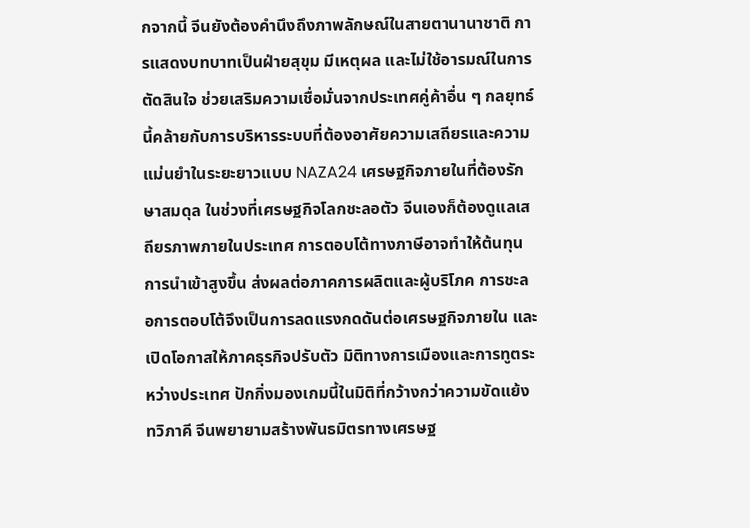กจากนี้ จีนยังต้องคำนึงถึงภาพลักษณ์ในสายตานานาชาติ การแสดงบทบาทเป็นฝ่ายสุขุม มีเหตุผล และไม่ใช้อารมณ์ในการตัดสินใจ ช่วยเสริมความเชื่อมั่นจากประเทศคู่ค้าอื่น ๆ กลยุทธ์นี้คล้ายกับการบริหารระบบที่ต้องอาศัยความเสถียรและความแม่นยำในระยะยาวแบบ NAZA24 เศรษฐกิจภายในที่ต้องรักษาสมดุล ในช่วงที่เศรษฐกิจโลกชะลอตัว จีนเองก็ต้องดูแลเสถียรภาพภายในประเทศ การตอบโต้ทางภาษีอาจทำให้ต้นทุนการนำเข้าสูงขึ้น ส่งผลต่อภาคการผลิตและผู้บริโภค การชะลอการตอบโต้จึงเป็นการลดแรงกดดันต่อเศรษฐกิจภายใน และเปิดโอกาสให้ภาคธุรกิจปรับตัว มิติทางการเมืองและการทูตระหว่างประเทศ ปักกิ่งมองเกมนี้ในมิติที่กว้างกว่าความขัดแย้งทวิภาคี จีนพยายามสร้างพันธมิตรทางเศรษฐ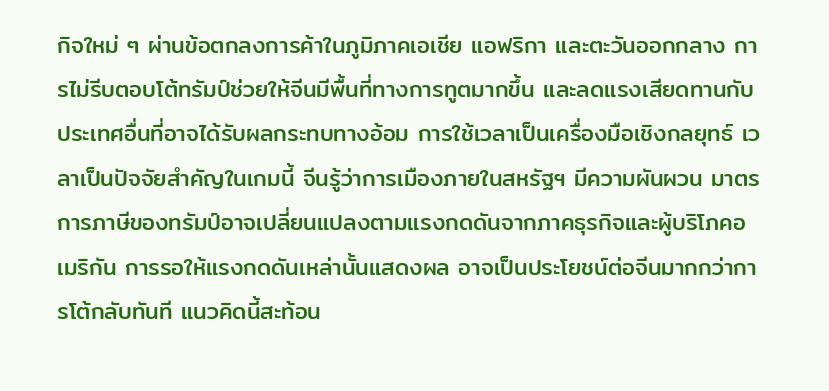กิจใหม่ ๆ ผ่านข้อตกลงการค้าในภูมิภาคเอเชีย แอฟริกา และตะวันออกกลาง การไม่รีบตอบโต้ทรัมป์ช่วยให้จีนมีพื้นที่ทางการทูตมากขึ้น และลดแรงเสียดทานกับประเทศอื่นที่อาจได้รับผลกระทบทางอ้อม การใช้เวลาเป็นเครื่องมือเชิงกลยุทธ์ เวลาเป็นปัจจัยสำคัญในเกมนี้ จีนรู้ว่าการเมืองภายในสหรัฐฯ มีความผันผวน มาตรการภาษีของทรัมป์อาจเปลี่ยนแปลงตามแรงกดดันจากภาคธุรกิจและผู้บริโภคอเมริกัน การรอให้แรงกดดันเหล่านั้นแสดงผล อาจเป็นประโยชน์ต่อจีนมากกว่าการโต้กลับทันที แนวคิดนี้สะท้อน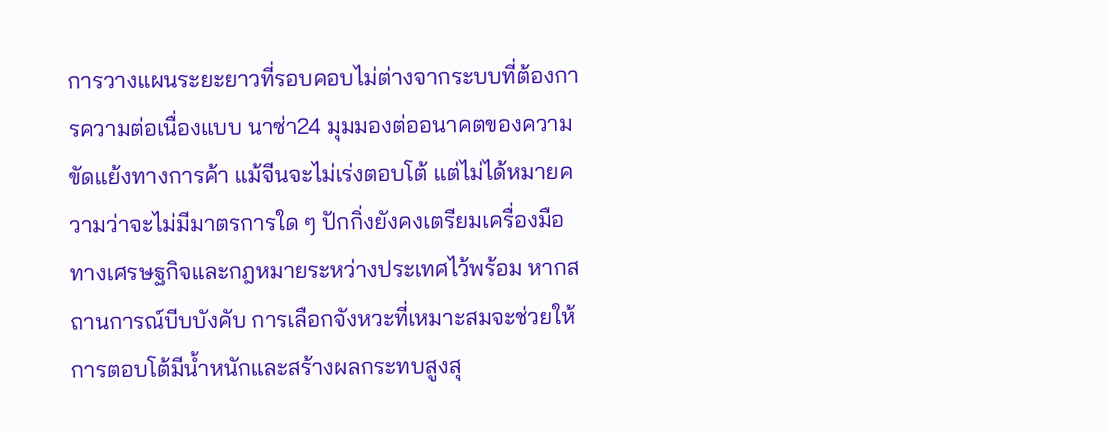การวางแผนระยะยาวที่รอบคอบไม่ต่างจากระบบที่ต้องการความต่อเนื่องแบบ นาซ่า24 มุมมองต่ออนาคตของความขัดแย้งทางการค้า แม้จีนจะไม่เร่งตอบโต้ แต่ไม่ได้หมายความว่าจะไม่มีมาตรการใด ๆ ปักกิ่งยังคงเตรียมเครื่องมือทางเศรษฐกิจและกฎหมายระหว่างประเทศไว้พร้อม หากสถานการณ์บีบบังคับ การเลือกจังหวะที่เหมาะสมจะช่วยให้การตอบโต้มีน้ำหนักและสร้างผลกระทบสูงสุ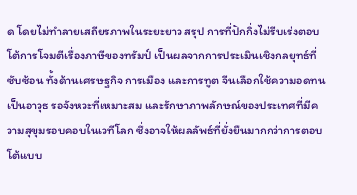ด โดยไม่ทำลายเสถียรภาพในระยะยาว สรุป การที่ปักกิ่งไม่รีบเร่งตอบโต้การโจมตีเรื่องภาษีของทรัมป์ เป็นผลจากการประเมินเชิงกลยุทธ์ที่ซับซ้อน ทั้งด้านเศรษฐกิจ การเมือง และการทูต จีนเลือกใช้ความอดทนเป็นอาวุธ รอจังหวะที่เหมาะสม และรักษาภาพลักษณ์ของประเทศที่มีความสุขุมรอบคอบในเวทีโลก ซึ่งอาจให้ผลลัพธ์ที่ยั่งยืนมากกว่าการตอบโต้แบบ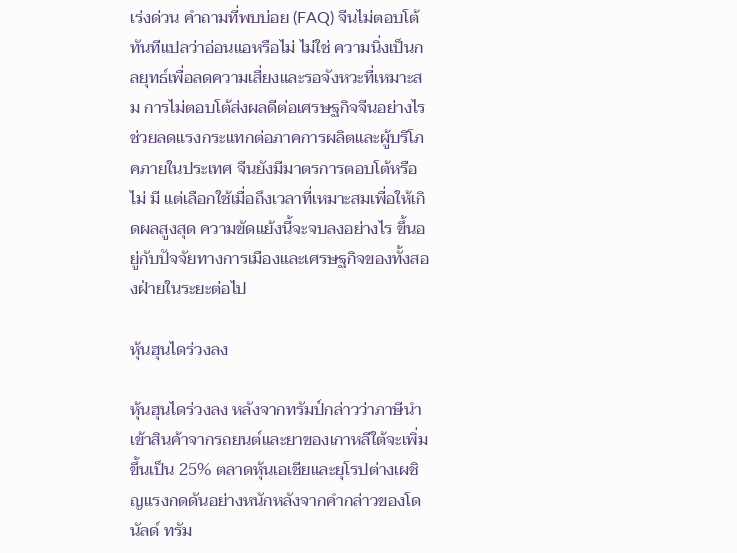เร่งด่วน คำถามที่พบบ่อย (FAQ) จีนไม่ตอบโต้ทันทีแปลว่าอ่อนแอหรือไม่ ไม่ใช่ ความนิ่งเป็นกลยุทธ์เพื่อลดความเสี่ยงและรอจังหวะที่เหมาะสม การไม่ตอบโต้ส่งผลดีต่อเศรษฐกิจจีนอย่างไร ช่วยลดแรงกระแทกต่อภาคการผลิตและผู้บริโภคภายในประเทศ จีนยังมีมาตรการตอบโต้หรือไม่ มี แต่เลือกใช้เมื่อถึงเวลาที่เหมาะสมเพื่อให้เกิดผลสูงสุด ความขัดแย้งนี้จะจบลงอย่างไร ขึ้นอยู่กับปัจจัยทางการเมืองและเศรษฐกิจของทั้งสองฝ่ายในระยะต่อไป

หุ้นฮุนไดร่วงลง

หุ้นฮุนไดร่วงลง หลังจากทรัมป์กล่าวว่าภาษีนำเข้าสินค้าจากรถยนต์และยาของเกาหลีใต้จะเพิ่มขึ้นเป็น 25% ตลาดหุ้นเอเชียและยุโรปต่างเผชิญแรงกดดันอย่างหนักหลังจากคำกล่าวของโดนัลด์ ทรัม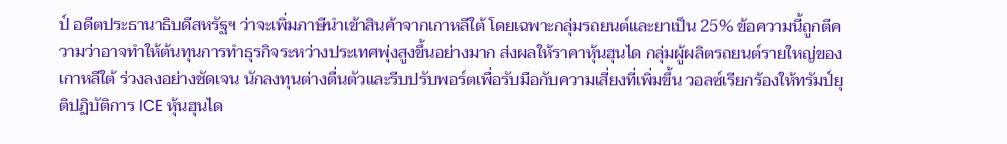ป์ อดีตประธานาธิบดีสหรัฐฯ ว่าจะเพิ่มภาษีนำเข้าสินค้าจากเกาหลีใต้ โดยเฉพาะกลุ่มรถยนต์และยาเป็น 25% ข้อความนี้ถูกตีความว่าอาจทำให้ต้นทุนการทำธุรกิจระหว่างประเทศพุ่งสูงขึ้นอย่างมาก ส่งผลให้ราคาหุ้นฮุนได กลุ่มผู้ผลิตรถยนต์รายใหญ่ของเกาหลีใต้ ร่วงลงอย่างชัดเจน นักลงทุนต่างตื่นตัวและรีบปรับพอร์ตเพื่อรับมือกับความเสี่ยงที่เพิ่มขึ้น วอลซ์เรียกร้องให้ทรัมป์ยุติปฏิบัติการ ICE หุ้นฮุนได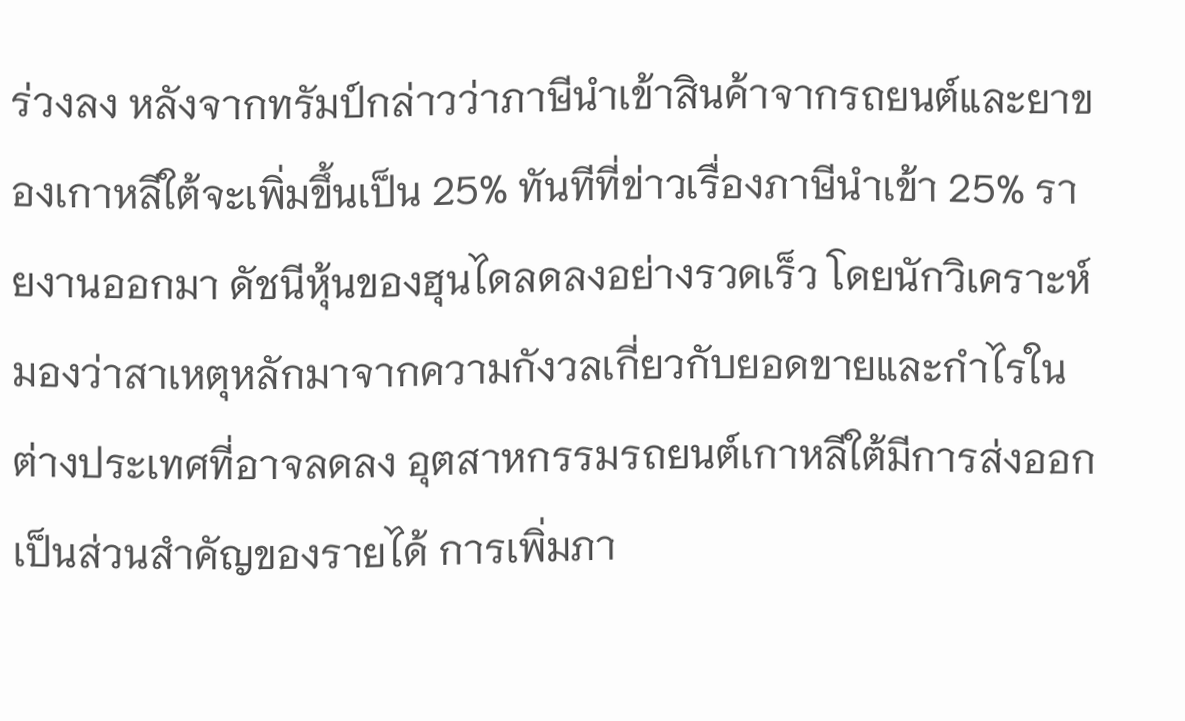ร่วงลง หลังจากทรัมป์กล่าวว่าภาษีนำเข้าสินค้าจากรถยนต์และยาของเกาหลีใต้จะเพิ่มขึ้นเป็น 25% ทันทีที่ข่าวเรื่องภาษีนำเข้า 25% รายงานออกมา ดัชนีหุ้นของฮุนไดลดลงอย่างรวดเร็ว โดยนักวิเคราะห์มองว่าสาเหตุหลักมาจากความกังวลเกี่ยวกับยอดขายและกำไรในต่างประเทศที่อาจลดลง อุตสาหกรรมรถยนต์เกาหลีใต้มีการส่งออกเป็นส่วนสำคัญของรายได้ การเพิ่มภา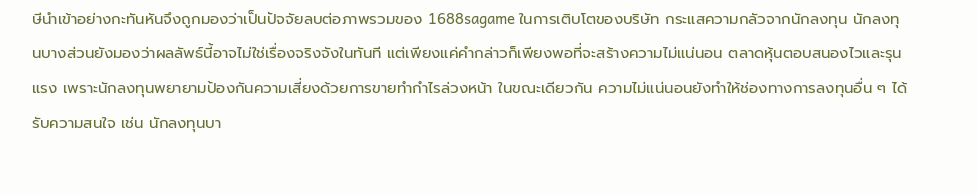ษีนำเข้าอย่างกะทันหันจึงถูกมองว่าเป็นปัจจัยลบต่อภาพรวมของ 1688sagame ในการเติบโตของบริษัท กระแสความกลัวจากนักลงทุน นักลงทุนบางส่วนยังมองว่าผลลัพธ์นี้อาจไม่ใช่เรื่องจริงจังในทันที แต่เพียงแค่คำกล่าวก็เพียงพอที่จะสร้างความไม่แน่นอน ตลาดหุ้นตอบสนองไวและรุนแรง เพราะนักลงทุนพยายามป้องกันความเสี่ยงด้วยการขายทำกำไรล่วงหน้า ในขณะเดียวกัน ความไม่แน่นอนยังทำให้ช่องทางการลงทุนอื่น ๆ ได้รับความสนใจ เช่น นักลงทุนบา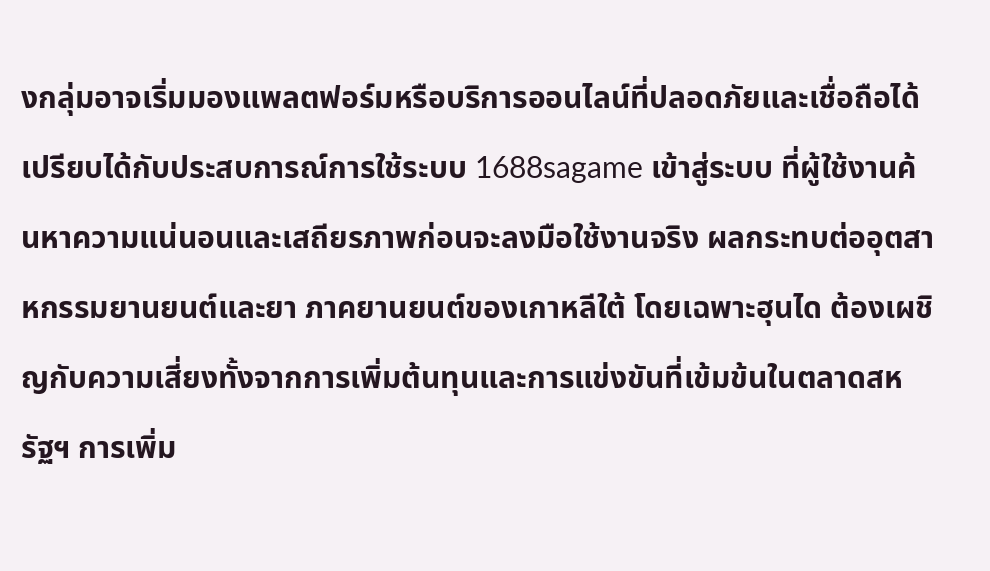งกลุ่มอาจเริ่มมองแพลตฟอร์มหรือบริการออนไลน์ที่ปลอดภัยและเชื่อถือได้ เปรียบได้กับประสบการณ์การใช้ระบบ 1688sagame เข้าสู่ระบบ ที่ผู้ใช้งานค้นหาความแน่นอนและเสถียรภาพก่อนจะลงมือใช้งานจริง ผลกระทบต่ออุตสาหกรรมยานยนต์และยา ภาคยานยนต์ของเกาหลีใต้ โดยเฉพาะฮุนได ต้องเผชิญกับความเสี่ยงทั้งจากการเพิ่มต้นทุนและการแข่งขันที่เข้มข้นในตลาดสหรัฐฯ การเพิ่ม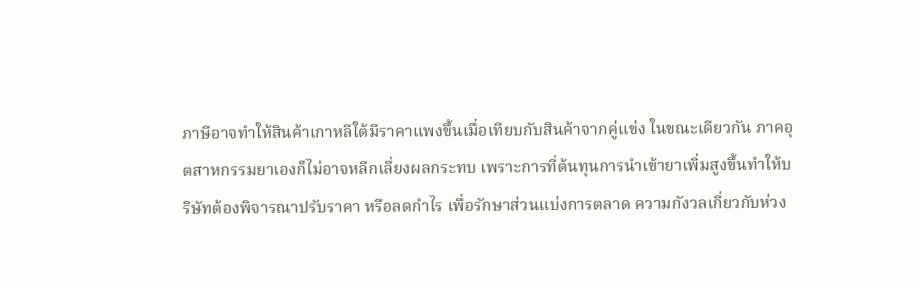ภาษีอาจทำให้สินค้าเกาหลีใต้มีราคาแพงขึ้นเมื่อเทียบกับสินค้าจากคู่แข่ง ในขณะเดียวกัน ภาคอุตสาหกรรมยาเองก็ไม่อาจหลีกเลี่ยงผลกระทบ เพราะการที่ต้นทุนการนำเข้ายาเพิ่มสูงขึ้นทำให้บริษัทต้องพิจารณาปรับราคา หรือลดกำไร เพื่อรักษาส่วนแบ่งการตลาด ความกังวลเกี่ยวกับห่วง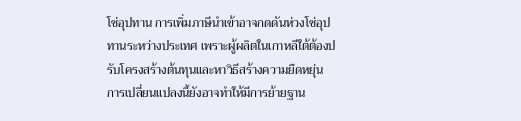โซ่อุปทาน การเพิ่มภาษีนำเข้าอาจกดดันห่วงโซ่อุปทานระหว่างประเทศ เพราะผู้ผลิตในเกาหลีใต้ต้องปรับโครงสร้างต้นทุนและหาวิธีสร้างความยืดหยุ่น การเปลี่ยนแปลงนี้ยังอาจทำให้มีการย้ายฐาน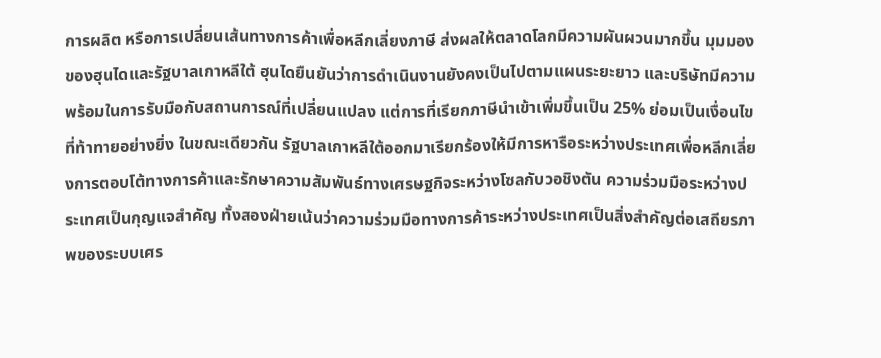การผลิต หรือการเปลี่ยนเส้นทางการค้าเพื่อหลีกเลี่ยงภาษี ส่งผลให้ตลาดโลกมีความผันผวนมากขึ้น มุมมองของฮุนไดและรัฐบาลเกาหลีใต้ ฮุนไดยืนยันว่าการดำเนินงานยังคงเป็นไปตามแผนระยะยาว และบริษัทมีความพร้อมในการรับมือกับสถานการณ์ที่เปลี่ยนแปลง แต่การที่เรียกภาษีนำเข้าเพิ่มขึ้นเป็น 25% ย่อมเป็นเงื่อนไขที่ท้าทายอย่างยิ่ง ในขณะเดียวกัน รัฐบาลเกาหลีใต้ออกมาเรียกร้องให้มีการหารือระหว่างประเทศเพื่อหลีกเลี่ยงการตอบโต้ทางการค้าและรักษาความสัมพันธ์ทางเศรษฐกิจระหว่างโซลกับวอชิงตัน ความร่วมมือระหว่างประเทศเป็นกุญแจสำคัญ ทั้งสองฝ่ายเน้นว่าความร่วมมือทางการค้าระหว่างประเทศเป็นสิ่งสำคัญต่อเสถียรภาพของระบบเศร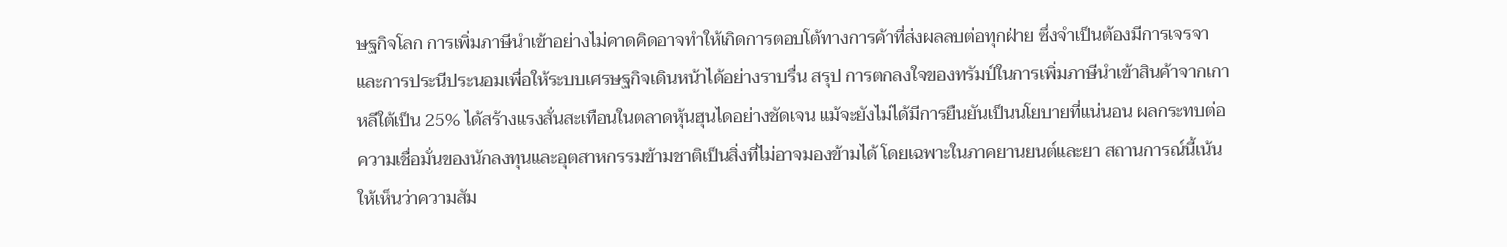ษฐกิจโลก การเพิ่มภาษีนำเข้าอย่างไม่คาดคิดอาจทำให้เกิดการตอบโต้ทางการค้าที่ส่งผลลบต่อทุกฝ่าย ซึ่งจำเป็นต้องมีการเจรจาและการประนีประนอมเพื่อให้ระบบเศรษฐกิจเดินหน้าได้อย่างราบรื่น สรุป การตกลงใจของทรัมป์ในการเพิ่มภาษีนำเข้าสินค้าจากเกาหลีใต้เป็น 25% ได้สร้างแรงสั่นสะเทือนในตลาดหุ้นฮุนไดอย่างชัดเจน แม้จะยังไม่ได้มีการยืนยันเป็นนโยบายที่แน่นอน ผลกระทบต่อความเชื่อมั่นของนักลงทุนและอุตสาหกรรมข้ามชาติเป็นสิ่งที่ไม่อาจมองข้ามได้ โดยเฉพาะในภาคยานยนต์และยา สถานการณ์นี้เน้นให้เห็นว่าความสัม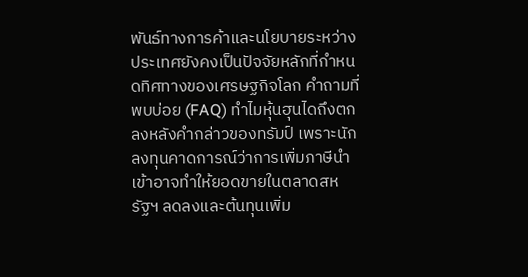พันธ์ทางการค้าและนโยบายระหว่างประเทศยังคงเป็นปัจจัยหลักที่กำหนดทิศทางของเศรษฐกิจโลก คำถามที่พบบ่อย (FAQ) ทำไมหุ้นฮุนไดถึงตกลงหลังคำกล่าวของทรัมป์ เพราะนักลงทุนคาดการณ์ว่าการเพิ่มภาษีนำเข้าอาจทำให้ยอดขายในตลาดสหรัฐฯ ลดลงและต้นทุนเพิ่ม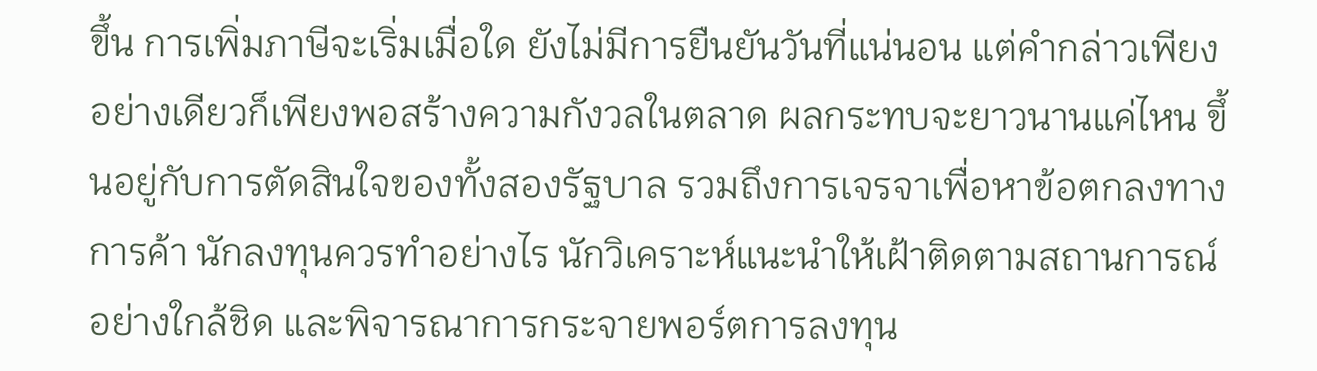ขึ้น การเพิ่มภาษีจะเริ่มเมื่อใด ยังไม่มีการยืนยันวันที่แน่นอน แต่คำกล่าวเพียงอย่างเดียวก็เพียงพอสร้างความกังวลในตลาด ผลกระทบจะยาวนานแค่ไหน ขึ้นอยู่กับการตัดสินใจของทั้งสองรัฐบาล รวมถึงการเจรจาเพื่อหาข้อตกลงทางการค้า นักลงทุนควรทำอย่างไร นักวิเคราะห์แนะนำให้เฝ้าติดตามสถานการณ์อย่างใกล้ชิด และพิจารณาการกระจายพอร์ตการลงทุน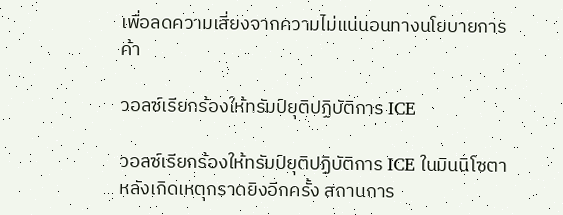เพื่อลดความเสี่ยงจากความไม่แน่นอนทางนโยบายการค้า

วอลซ์เรียกร้องให้ทรัมป์ยุติปฏิบัติการ ICE

วอลซ์เรียกร้องให้ทรัมป์ยุติปฏิบัติการ ICE ในมินนิโซตา หลังเกิดเหตุกราดยิงอีกครั้ง สถานการ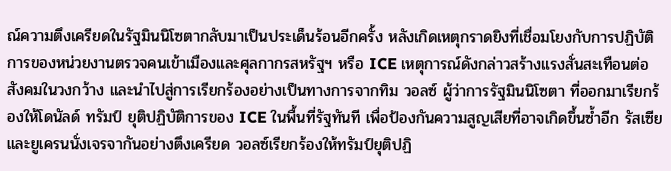ณ์ความตึงเครียดในรัฐมินนิโซตากลับมาเป็นประเด็นร้อนอีกครั้ง หลังเกิดเหตุกราดยิงที่เชื่อมโยงกับการปฏิบัติการของหน่วยงานตรวจคนเข้าเมืองและศุลกากรสหรัฐฯ หรือ ICE เหตุการณ์ดังกล่าวสร้างแรงสั่นสะเทือนต่อสังคมในวงกว้าง และนำไปสู่การเรียกร้องอย่างเป็นทางการจากทิม วอลซ์ ผู้ว่าการรัฐมินนิโซตา ที่ออกมาเรียกร้องให้โดนัลด์ ทรัมป์ ยุติปฏิบัติการของ ICE ในพื้นที่รัฐทันที เพื่อป้องกันความสูญเสียที่อาจเกิดขึ้นซ้ำอีก รัสเซียและยูเครนนั่งเจรจากันอย่างตึงเครียด วอลซ์เรียกร้องให้ทรัมป์ยุติปฏิ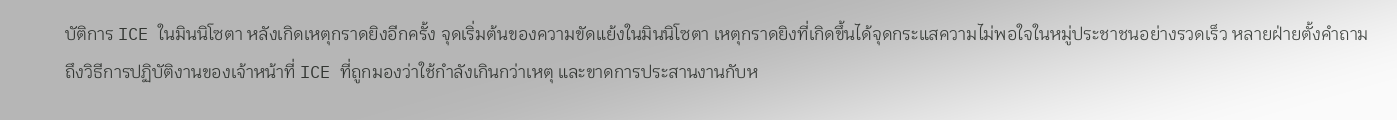บัติการ ICE ในมินนิโซตา หลังเกิดเหตุกราดยิงอีกครั้ง จุดเริ่มต้นของความขัดแย้งในมินนิโซตา เหตุกราดยิงที่เกิดขึ้นได้จุดกระแสความไม่พอใจในหมู่ประชาชนอย่างรวดเร็ว หลายฝ่ายตั้งคำถามถึงวิธีการปฏิบัติงานของเจ้าหน้าที่ ICE ที่ถูกมองว่าใช้กำลังเกินกว่าเหตุ และขาดการประสานงานกับห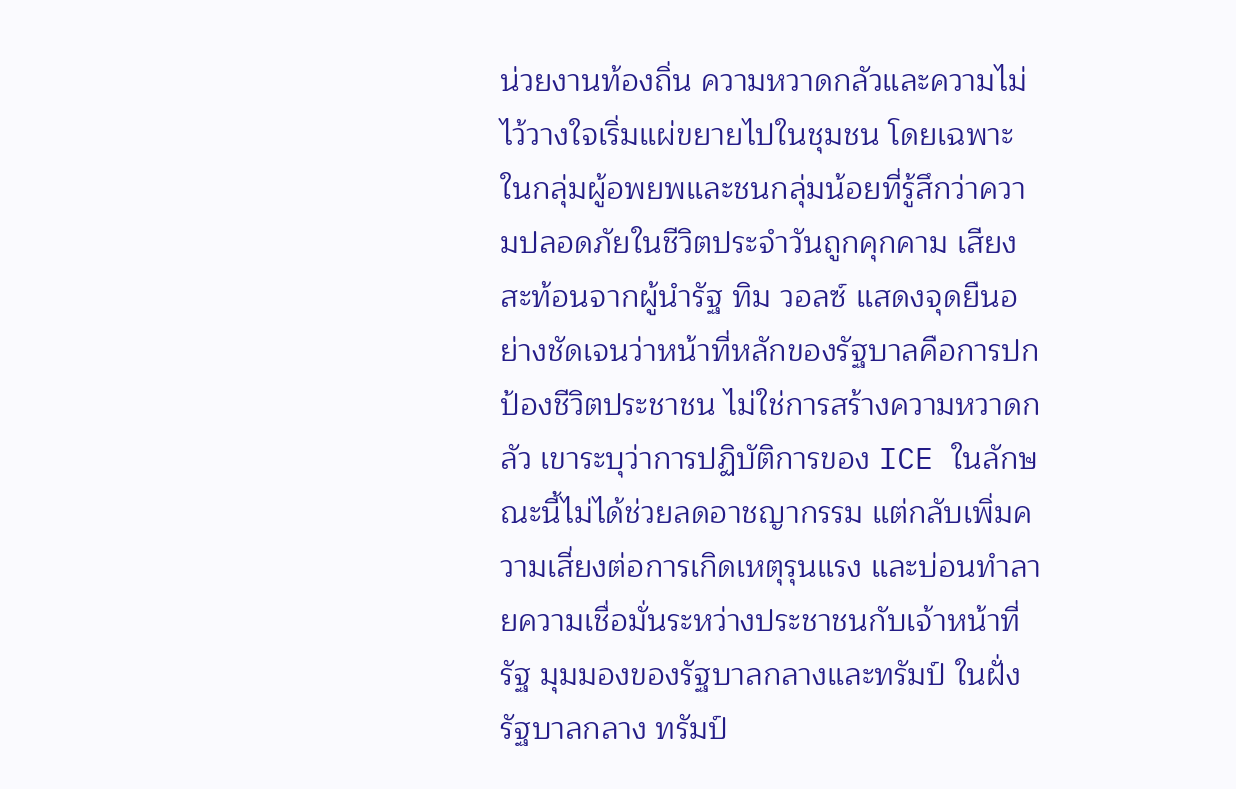น่วยงานท้องถิ่น ความหวาดกลัวและความไม่ไว้วางใจเริ่มแผ่ขยายไปในชุมชน โดยเฉพาะในกลุ่มผู้อพยพและชนกลุ่มน้อยที่รู้สึกว่าความปลอดภัยในชีวิตประจำวันถูกคุกคาม เสียงสะท้อนจากผู้นำรัฐ ทิม วอลซ์ แสดงจุดยืนอย่างชัดเจนว่าหน้าที่หลักของรัฐบาลคือการปกป้องชีวิตประชาชน ไม่ใช่การสร้างความหวาดกลัว เขาระบุว่าการปฏิบัติการของ ICE ในลักษณะนี้ไม่ได้ช่วยลดอาชญากรรม แต่กลับเพิ่มความเสี่ยงต่อการเกิดเหตุรุนแรง และบ่อนทำลายความเชื่อมั่นระหว่างประชาชนกับเจ้าหน้าที่รัฐ มุมมองของรัฐบาลกลางและทรัมป์ ในฝั่งรัฐบาลกลาง ทรัมป์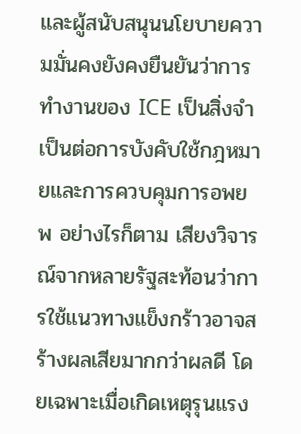และผู้สนับสนุนนโยบายความมั่นคงยังคงยืนยันว่าการทำงานของ ICE เป็นสิ่งจำเป็นต่อการบังคับใช้กฎหมายและการควบคุมการอพยพ อย่างไรก็ตาม เสียงวิจารณ์จากหลายรัฐสะท้อนว่าการใช้แนวทางแข็งกร้าวอาจสร้างผลเสียมากกว่าผลดี โดยเฉพาะเมื่อเกิดเหตุรุนแรง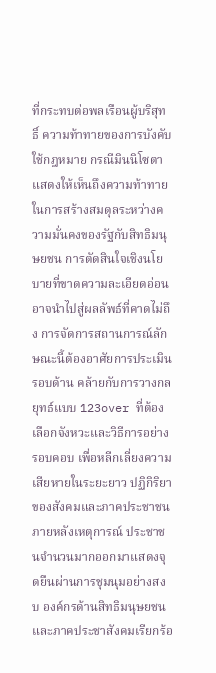ที่กระทบต่อพลเรือนผู้บริสุทธิ์ ความท้าทายของการบังคับใช้กฎหมาย กรณีมินนิโซตาแสดงให้เห็นถึงความท้าทายในการสร้างสมดุลระหว่างความมั่นคงของรัฐกับสิทธิมนุษยชน การตัดสินใจเชิงนโยบายที่ขาดความละเอียดอ่อนอาจนำไปสู่ผลลัพธ์ที่คาดไม่ถึง การจัดการสถานการณ์ลักษณะนี้ต้องอาศัยการประเมินรอบด้าน คล้ายกับการวางกลยุทธ์แบบ 123over ที่ต้องเลือกจังหวะและวิธีการอย่างรอบคอบ เพื่อหลีกเลี่ยงความเสียหายในระยะยาว ปฏิกิริยาของสังคมและภาคประชาชน ภายหลังเหตุการณ์ ประชาชนจำนวนมากออกมาแสดงจุดยืนผ่านการชุมนุมอย่างสงบ องค์กรด้านสิทธิมนุษยชนและภาคประชาสังคมเรียกร้อ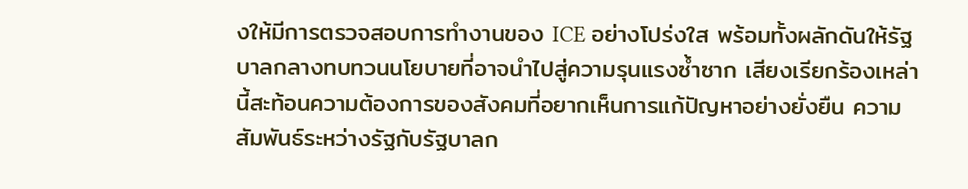งให้มีการตรวจสอบการทำงานของ ICE อย่างโปร่งใส พร้อมทั้งผลักดันให้รัฐบาลกลางทบทวนนโยบายที่อาจนำไปสู่ความรุนแรงซ้ำซาก เสียงเรียกร้องเหล่านี้สะท้อนความต้องการของสังคมที่อยากเห็นการแก้ปัญหาอย่างยั่งยืน ความสัมพันธ์ระหว่างรัฐกับรัฐบาลก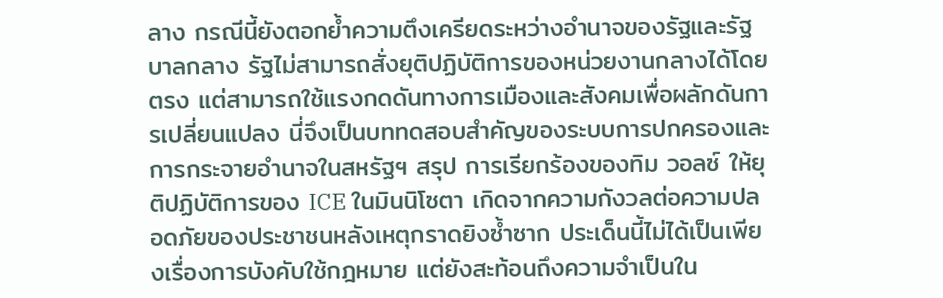ลาง กรณีนี้ยังตอกย้ำความตึงเครียดระหว่างอำนาจของรัฐและรัฐบาลกลาง รัฐไม่สามารถสั่งยุติปฏิบัติการของหน่วยงานกลางได้โดยตรง แต่สามารถใช้แรงกดดันทางการเมืองและสังคมเพื่อผลักดันการเปลี่ยนแปลง นี่จึงเป็นบททดสอบสำคัญของระบบการปกครองและการกระจายอำนาจในสหรัฐฯ สรุป การเรียกร้องของทิม วอลซ์ ให้ยุติปฏิบัติการของ ICE ในมินนิโซตา เกิดจากความกังวลต่อความปลอดภัยของประชาชนหลังเหตุกราดยิงซ้ำซาก ประเด็นนี้ไม่ได้เป็นเพียงเรื่องการบังคับใช้กฎหมาย แต่ยังสะท้อนถึงความจำเป็นใน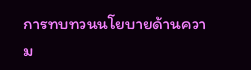การทบทวนนโยบายด้านความ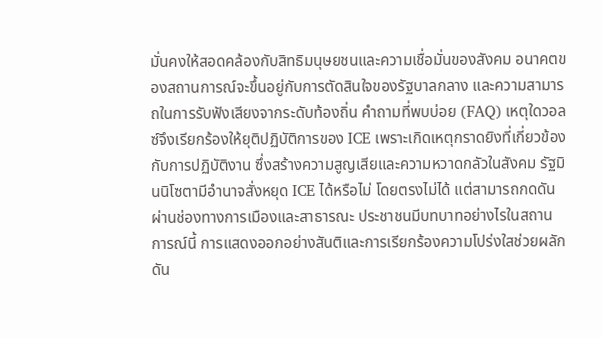มั่นคงให้สอดคล้องกับสิทธิมนุษยชนและความเชื่อมั่นของสังคม อนาคตของสถานการณ์จะขึ้นอยู่กับการตัดสินใจของรัฐบาลกลาง และความสามารถในการรับฟังเสียงจากระดับท้องถิ่น คำถามที่พบบ่อย (FAQ) เหตุใดวอลซ์จึงเรียกร้องให้ยุติปฏิบัติการของ ICE เพราะเกิดเหตุกราดยิงที่เกี่ยวข้องกับการปฏิบัติงาน ซึ่งสร้างความสูญเสียและความหวาดกลัวในสังคม รัฐมินนิโซตามีอำนาจสั่งหยุด ICE ได้หรือไม่ โดยตรงไม่ได้ แต่สามารถกดดันผ่านช่องทางการเมืองและสาธารณะ ประชาชนมีบทบาทอย่างไรในสถานการณ์นี้ การแสดงออกอย่างสันติและการเรียกร้องความโปร่งใสช่วยผลักดัน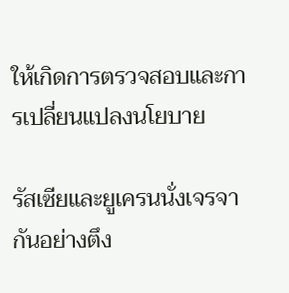ให้เกิดการตรวจสอบและการเปลี่ยนแปลงนโยบาย

รัสเซียและยูเครนนั่งเจรจากันอย่างตึง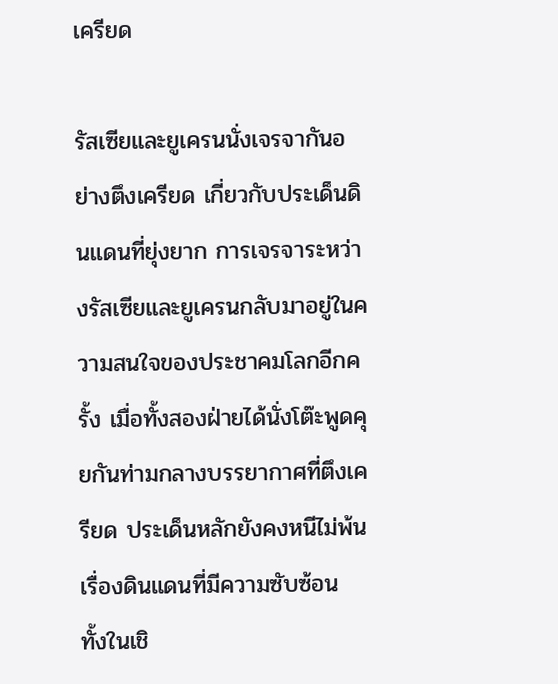เครียด

รัสเซียและยูเครนนั่งเจรจากันอย่างตึงเครียด เกี่ยวกับประเด็นดินแดนที่ยุ่งยาก การเจรจาระหว่างรัสเซียและยูเครนกลับมาอยู่ในความสนใจของประชาคมโลกอีกครั้ง เมื่อทั้งสองฝ่ายได้นั่งโต๊ะพูดคุยกันท่ามกลางบรรยากาศที่ตึงเครียด ประเด็นหลักยังคงหนีไม่พ้นเรื่องดินแดนที่มีความซับซ้อน ทั้งในเชิ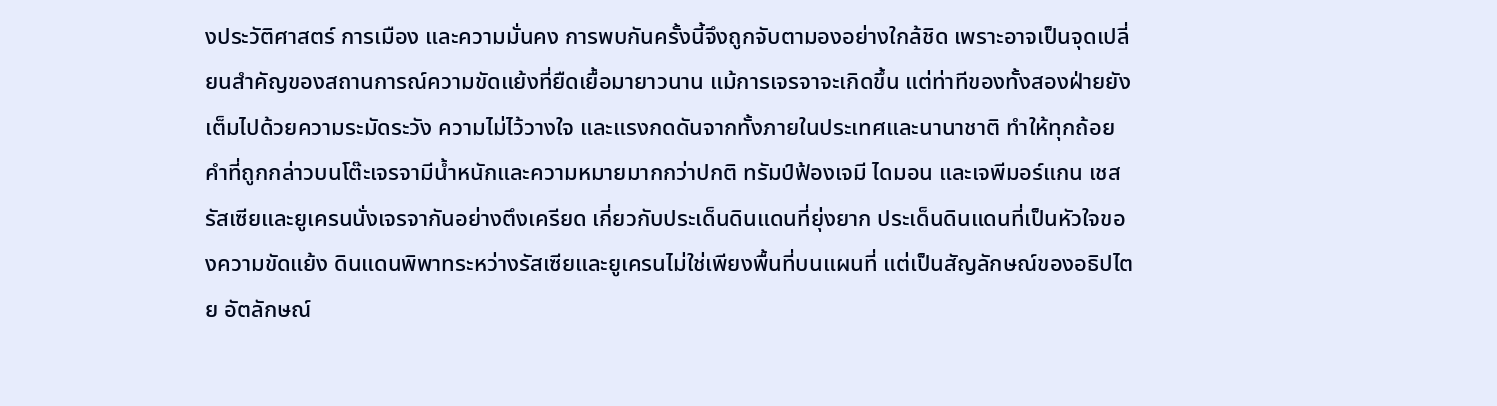งประวัติศาสตร์ การเมือง และความมั่นคง การพบกันครั้งนี้จึงถูกจับตามองอย่างใกล้ชิด เพราะอาจเป็นจุดเปลี่ยนสำคัญของสถานการณ์ความขัดแย้งที่ยืดเยื้อมายาวนาน แม้การเจรจาจะเกิดขึ้น แต่ท่าทีของทั้งสองฝ่ายยังเต็มไปด้วยความระมัดระวัง ความไม่ไว้วางใจ และแรงกดดันจากทั้งภายในประเทศและนานาชาติ ทำให้ทุกถ้อยคำที่ถูกกล่าวบนโต๊ะเจรจามีน้ำหนักและความหมายมากกว่าปกติ ทรัมป์ฟ้องเจมี ไดมอน และเจพีมอร์แกน เชส รัสเซียและยูเครนนั่งเจรจากันอย่างตึงเครียด เกี่ยวกับประเด็นดินแดนที่ยุ่งยาก ประเด็นดินแดนที่เป็นหัวใจของความขัดแย้ง ดินแดนพิพาทระหว่างรัสเซียและยูเครนไม่ใช่เพียงพื้นที่บนแผนที่ แต่เป็นสัญลักษณ์ของอธิปไตย อัตลักษณ์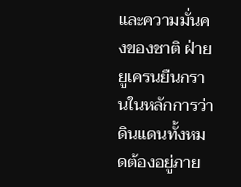และความมั่นคงของชาติ ฝ่ายยูเครนยืนกรานในหลักการว่าดินแดนทั้งหมดต้องอยู่ภาย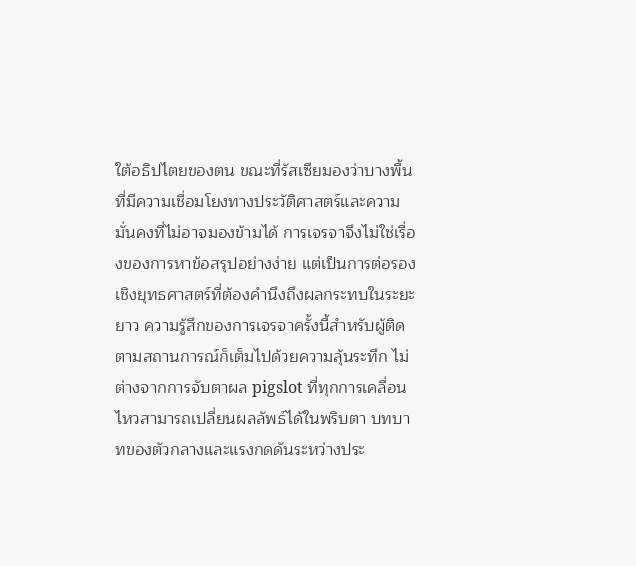ใต้อธิปไตยของตน ขณะที่รัสเซียมองว่าบางพื้นที่มีความเชื่อมโยงทางประวัติศาสตร์และความมั่นคงที่ไม่อาจมองข้ามได้ การเจรจาจึงไม่ใช่เรื่องของการหาข้อสรุปอย่างง่าย แต่เป็นการต่อรองเชิงยุทธศาสตร์ที่ต้องคำนึงถึงผลกระทบในระยะยาว ความรู้สึกของการเจรจาครั้งนี้สำหรับผู้ติดตามสถานการณ์ก็เต็มไปด้วยความลุ้นระทึก ไม่ต่างจากการจับตาผล pigslot ที่ทุกการเคลื่อนไหวสามารถเปลี่ยนผลลัพธ์ได้ในพริบตา บทบาทของตัวกลางและแรงกดดันระหว่างประ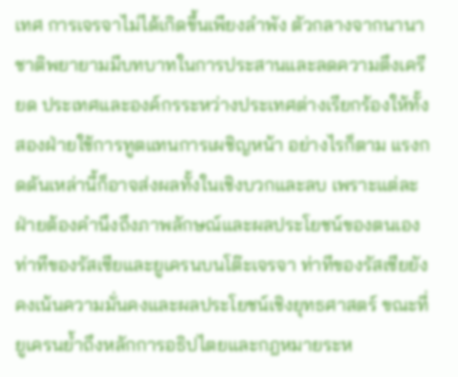เทศ การเจรจาไม่ได้เกิดขึ้นเพียงลำพัง ตัวกลางจากนานาชาติพยายามมีบทบาทในการประสานและลดความตึงเครียด ประเทศและองค์กรระหว่างประเทศต่างเรียกร้องให้ทั้งสองฝ่ายใช้การทูตแทนการเผชิญหน้า อย่างไรก็ตาม แรงกดดันเหล่านี้ก็อาจส่งผลทั้งในเชิงบวกและลบ เพราะแต่ละฝ่ายต้องคำนึงถึงภาพลักษณ์และผลประโยชน์ของตนเอง ท่าทีของรัสเซียและยูเครนบนโต๊ะเจรจา ท่าทีของรัสเซียยังคงเน้นความมั่นคงและผลประโยชน์เชิงยุทธศาสตร์ ขณะที่ยูเครนย้ำถึงหลักการอธิปไตยและกฎหมายระห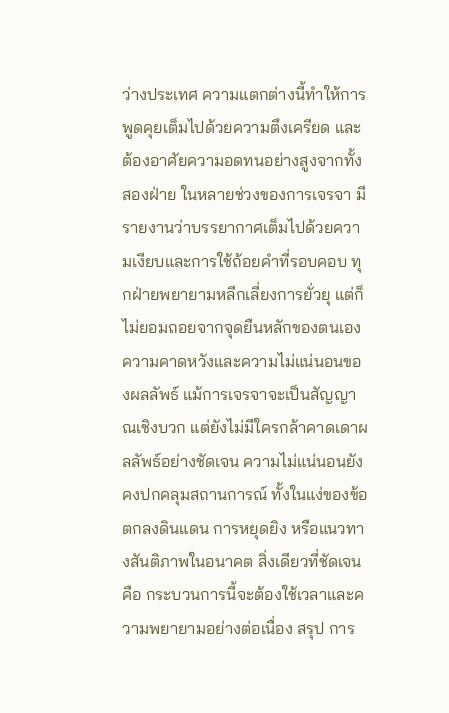ว่างประเทศ ความแตกต่างนี้ทำให้การพูดคุยเต็มไปด้วยความตึงเครียด และต้องอาศัยความอดทนอย่างสูงจากทั้งสองฝ่าย ในหลายช่วงของการเจรจา มีรายงานว่าบรรยากาศเต็มไปด้วยความเงียบและการใช้ถ้อยคำที่รอบคอบ ทุกฝ่ายพยายามหลีกเลี่ยงการยั่วยุ แต่ก็ไม่ยอมถอยจากจุดยืนหลักของตนเอง ความคาดหวังและความไม่แน่นอนของผลลัพธ์ แม้การเจรจาจะเป็นสัญญาณเชิงบวก แต่ยังไม่มีใครกล้าคาดเดาผลลัพธ์อย่างชัดเจน ความไม่แน่นอนยังคงปกคลุมสถานการณ์ ทั้งในแง่ของข้อตกลงดินแดน การหยุดยิง หรือแนวทางสันติภาพในอนาคต สิ่งเดียวที่ชัดเจนคือ กระบวนการนี้จะต้องใช้เวลาและความพยายามอย่างต่อเนื่อง สรุป การ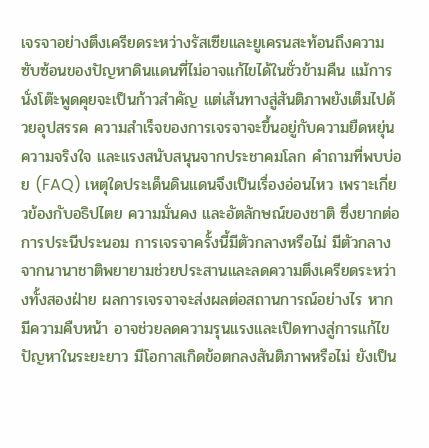เจรจาอย่างตึงเครียดระหว่างรัสเซียและยูเครนสะท้อนถึงความซับซ้อนของปัญหาดินแดนที่ไม่อาจแก้ไขได้ในชั่วข้ามคืน แม้การนั่งโต๊ะพูดคุยจะเป็นก้าวสำคัญ แต่เส้นทางสู่สันติภาพยังเต็มไปด้วยอุปสรรค ความสำเร็จของการเจรจาจะขึ้นอยู่กับความยืดหยุ่น ความจริงใจ และแรงสนับสนุนจากประชาคมโลก คำถามที่พบบ่อย (FAQ) เหตุใดประเด็นดินแดนจึงเป็นเรื่องอ่อนไหว เพราะเกี่ยวข้องกับอธิปไตย ความมั่นคง และอัตลักษณ์ของชาติ ซึ่งยากต่อการประนีประนอม การเจรจาครั้งนี้มีตัวกลางหรือไม่ มีตัวกลางจากนานาชาติพยายามช่วยประสานและลดความตึงเครียดระหว่างทั้งสองฝ่าย ผลการเจรจาจะส่งผลต่อสถานการณ์อย่างไร หากมีความคืบหน้า อาจช่วยลดความรุนแรงและเปิดทางสู่การแก้ไขปัญหาในระยะยาว มีโอกาสเกิดข้อตกลงสันติภาพหรือไม่ ยังเป็น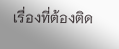เรื่องที่ต้องติด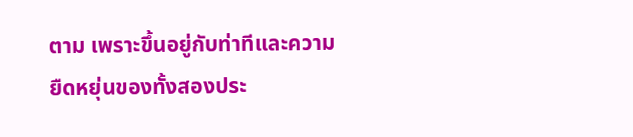ตาม เพราะขึ้นอยู่กับท่าทีและความยืดหยุ่นของทั้งสองประ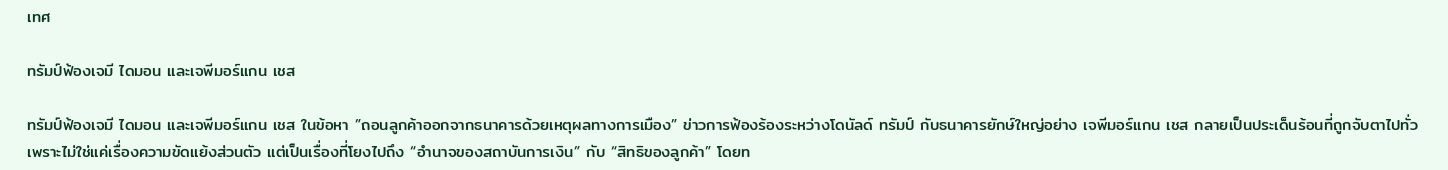เทศ

ทรัมป์ฟ้องเจมี ไดมอน และเจพีมอร์แกน เชส

ทรัมป์ฟ้องเจมี ไดมอน และเจพีมอร์แกน เชส ในข้อหา ”ถอนลูกค้าออกจากธนาคารด้วยเหตุผลทางการเมือง” ข่าวการฟ้องร้องระหว่างโดนัลด์ ทรัมป์ กับธนาคารยักษ์ใหญ่อย่าง เจพีมอร์แกน เชส กลายเป็นประเด็นร้อนที่ถูกจับตาไปทั่ว เพราะไม่ใช่แค่เรื่องความขัดแย้งส่วนตัว แต่เป็นเรื่องที่โยงไปถึง “อำนาจของสถาบันการเงิน” กับ “สิทธิของลูกค้า” โดยท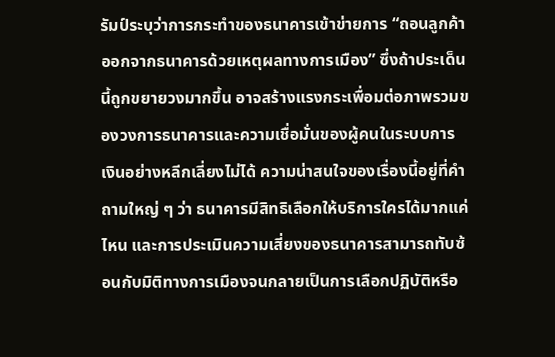รัมป์ระบุว่าการกระทำของธนาคารเข้าข่ายการ “ถอนลูกค้าออกจากธนาคารด้วยเหตุผลทางการเมือง” ซึ่งถ้าประเด็นนี้ถูกขยายวงมากขึ้น อาจสร้างแรงกระเพื่อมต่อภาพรวมของวงการธนาคารและความเชื่อมั่นของผู้คนในระบบการเงินอย่างหลีกเลี่ยงไม่ได้ ความน่าสนใจของเรื่องนี้อยู่ที่คำถามใหญ่ ๆ ว่า ธนาคารมีสิทธิเลือกให้บริการใครได้มากแค่ไหน และการประเมินความเสี่ยงของธนาคารสามารถทับซ้อนกับมิติทางการเมืองจนกลายเป็นการเลือกปฏิบัติหรือ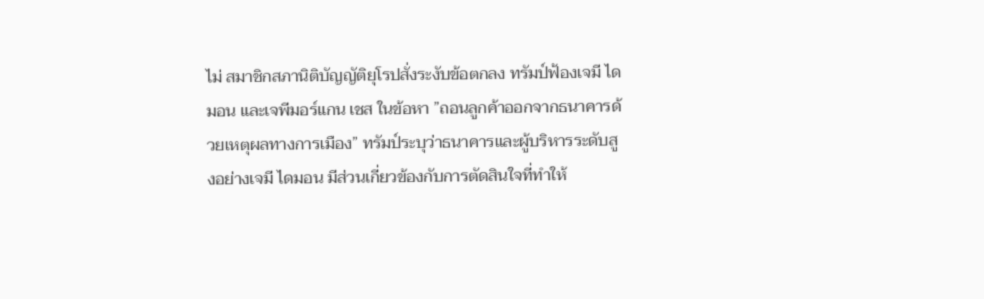ไม่ สมาชิกสภานิติบัญญัติยุโรปสั่งระงับข้อตกลง ทรัมป์ฟ้องเจมี ไดมอน และเจพีมอร์แกน เชส ในข้อหา ”ถอนลูกค้าออกจากธนาคารด้วยเหตุผลทางการเมือง” ทรัมป์ระบุว่าธนาคารและผู้บริหารระดับสูงอย่างเจมี ไดมอน มีส่วนเกี่ยวข้องกับการตัดสินใจที่ทำให้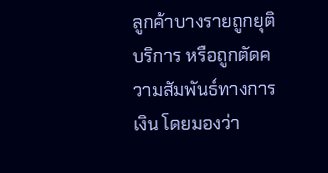ลูกค้าบางรายถูกยุติบริการ หรือถูกตัดความสัมพันธ์ทางการเงิน โดยมองว่า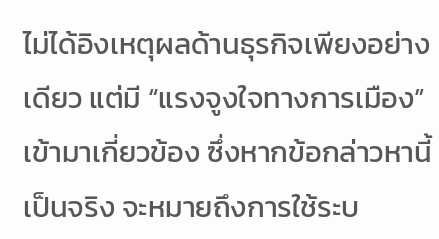ไม่ได้อิงเหตุผลด้านธุรกิจเพียงอย่างเดียว แต่มี “แรงจูงใจทางการเมือง” เข้ามาเกี่ยวข้อง ซึ่งหากข้อกล่าวหานี้เป็นจริง จะหมายถึงการใช้ระบ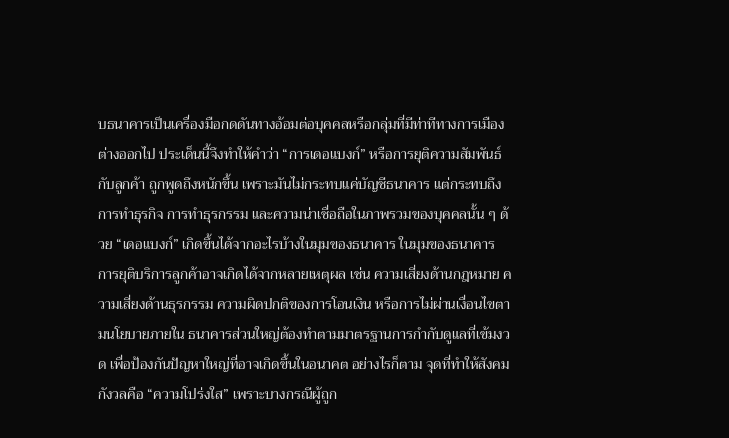บธนาคารเป็นเครื่องมือกดดันทางอ้อมต่อบุคคลหรือกลุ่มที่มีท่าทีทางการเมืองต่างออกไป ประเด็นนี้จึงทำให้คำว่า “การเดอแบงก์” หรือการยุติความสัมพันธ์กับลูกค้า ถูกพูดถึงหนักขึ้น เพราะมันไม่กระทบแค่บัญชีธนาคาร แต่กระทบถึงการทำธุรกิจ การทำธุรกรรม และความน่าเชื่อถือในภาพรวมของบุคคลนั้น ๆ ด้วย “เดอแบงก์” เกิดขึ้นได้จากอะไรบ้างในมุมของธนาคาร ในมุมของธนาคาร การยุติบริการลูกค้าอาจเกิดได้จากหลายเหตุผล เช่น ความเสี่ยงด้านกฎหมาย ความเสี่ยงด้านธุรกรรม ความผิดปกติของการโอนเงิน หรือการไม่ผ่านเงื่อนไขตามนโยบายภายใน ธนาคารส่วนใหญ่ต้องทำตามมาตรฐานการกำกับดูแลที่เข้มงวด เพื่อป้องกันปัญหาใหญ่ที่อาจเกิดขึ้นในอนาคต อย่างไรก็ตาม จุดที่ทำให้สังคมกังวลคือ “ความโปร่งใส” เพราะบางกรณีผู้ถูก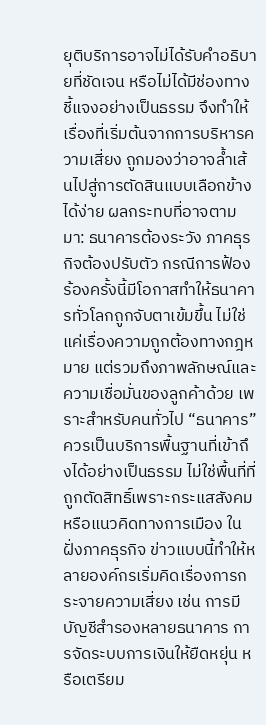ยุติบริการอาจไม่ได้รับคำอธิบายที่ชัดเจน หรือไม่ได้มีช่องทางชี้แจงอย่างเป็นธรรม จึงทำให้เรื่องที่เริ่มต้นจากการบริหารความเสี่ยง ถูกมองว่าอาจล้ำเส้นไปสู่การตัดสินแบบเลือกข้างได้ง่าย ผลกระทบที่อาจตามมา: ธนาคารต้องระวัง ภาคธุรกิจต้องปรับตัว กรณีการฟ้องร้องครั้งนี้มีโอกาสทำให้ธนาคารทั่วโลกถูกจับตาเข้มขึ้น ไม่ใช่แค่เรื่องความถูกต้องทางกฎหมาย แต่รวมถึงภาพลักษณ์และความเชื่อมั่นของลูกค้าด้วย เพราะสำหรับคนทั่วไป “ธนาคาร” ควรเป็นบริการพื้นฐานที่เข้าถึงได้อย่างเป็นธรรม ไม่ใช่พื้นที่ที่ถูกตัดสิทธิ์เพราะกระแสสังคมหรือแนวคิดทางการเมือง ในฝั่งภาคธุรกิจ ข่าวแบบนี้ทำให้หลายองค์กรเริ่มคิดเรื่องการกระจายความเสี่ยง เช่น การมีบัญชีสำรองหลายธนาคาร การจัดระบบการเงินให้ยืดหยุ่น หรือเตรียม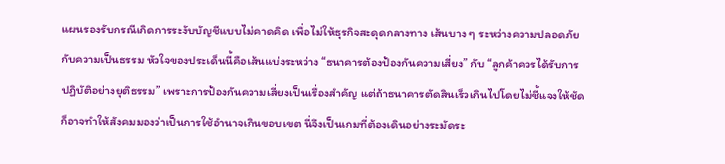แผนรองรับกรณีเกิดการระงับบัญชีแบบไม่คาดคิด เพื่อไม่ให้ธุรกิจสะดุดกลางทาง เส้นบาง ๆ ระหว่างความปลอดภัยกับความเป็นธรรม หัวใจของประเด็นนี้คือเส้นแบ่งระหว่าง “ธนาคารต้องป้องกันความเสี่ยง” กับ “ลูกค้าควรได้รับการปฏิบัติอย่างยุติธรรม” เพราะการป้องกันความเสี่ยงเป็นเรื่องสำคัญ แต่ถ้าธนาคารตัดสินเร็วเกินไปโดยไม่ชี้แจงให้ชัด ก็อาจทำให้สังคมมองว่าเป็นการใช้อำนาจเกินขอบเขต นี่จึงเป็นเกมที่ต้องเดินอย่างระมัดระ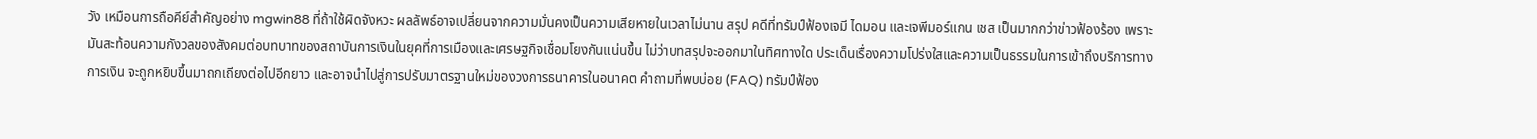วัง เหมือนการถือคีย์สำคัญอย่าง mgwin88 ที่ถ้าใช้ผิดจังหวะ ผลลัพธ์อาจเปลี่ยนจากความมั่นคงเป็นความเสียหายในเวลาไม่นาน สรุป คดีที่ทรัมป์ฟ้องเจมี ไดมอน และเจพีมอร์แกน เชส เป็นมากกว่าข่าวฟ้องร้อง เพราะมันสะท้อนความกังวลของสังคมต่อบทบาทของสถาบันการเงินในยุคที่การเมืองและเศรษฐกิจเชื่อมโยงกันแน่นขึ้น ไม่ว่าบทสรุปจะออกมาในทิศทางใด ประเด็นเรื่องความโปร่งใสและความเป็นธรรมในการเข้าถึงบริการทางการเงิน จะถูกหยิบขึ้นมาถกเถียงต่อไปอีกยาว และอาจนำไปสู่การปรับมาตรฐานใหม่ของวงการธนาคารในอนาคต คำถามที่พบบ่อย (FAQ) ทรัมป์ฟ้อง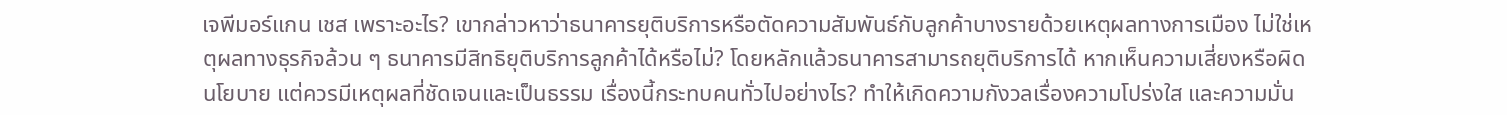เจพีมอร์แกน เชส เพราะอะไร? เขากล่าวหาว่าธนาคารยุติบริการหรือตัดความสัมพันธ์กับลูกค้าบางรายด้วยเหตุผลทางการเมือง ไม่ใช่เหตุผลทางธุรกิจล้วน ๆ ธนาคารมีสิทธิยุติบริการลูกค้าได้หรือไม่? โดยหลักแล้วธนาคารสามารถยุติบริการได้ หากเห็นความเสี่ยงหรือผิดนโยบาย แต่ควรมีเหตุผลที่ชัดเจนและเป็นธรรม เรื่องนี้กระทบคนทั่วไปอย่างไร? ทำให้เกิดความกังวลเรื่องความโปร่งใส และความมั่น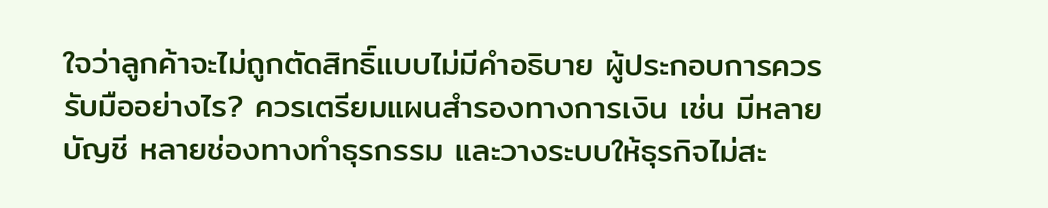ใจว่าลูกค้าจะไม่ถูกตัดสิทธิ์แบบไม่มีคำอธิบาย ผู้ประกอบการควรรับมืออย่างไร? ควรเตรียมแผนสำรองทางการเงิน เช่น มีหลายบัญชี หลายช่องทางทำธุรกรรม และวางระบบให้ธุรกิจไม่สะ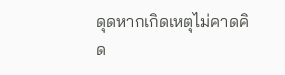ดุดหากเกิดเหตุไม่คาดคิด